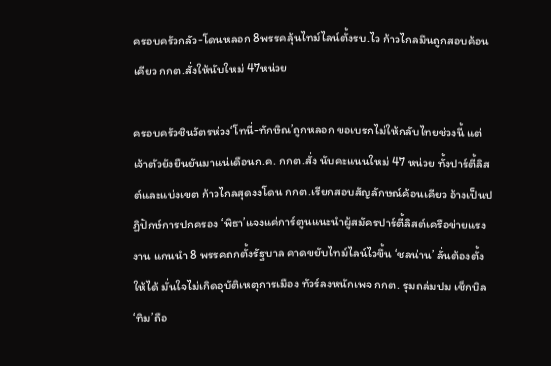ครอบครัวกลัว-โดนหลอก 8พรรคลุ้นไทม์ไลน์ตั้งรบ.ไว ก้าวไกลมึนถูกสอบค้อนเคียว กกต.สั่งให้นับใหม่ 47หน่วย

ครอบครัวชินวัตรห่วง‘โทนี่-ทักษิณ’ถูกหลอก ขอเบรกไม่ให้กลับไทยช่วงนี้ แต่เจ้าตัวยังยืนยันมาแน่เดือนก.ค. กกต.สั่ง นับคะแนนใหม่ 47 หน่วย ทั้งปาร์ตี้ลิสต์และแบ่งเขต ก้าวไกลสุดงงโดน กกต.เรียกสอบสัญลักษณ์ค้อนเคียว อ้างเป็นปฏิปักษ์การปกครอง ‘พิธา’แจงแค่การ์ตูนแนะนำผู้สมัครปาร์ตี้ลิสต์เครือข่ายแรงงาน แกนนำ 8 พรรคถกตั้งรัฐบาล คาดขยับไทม์ไลน์ไวขึ้น ‘ชลน่าน’ ลั่นต้องตั้งให้ได้ มั่นใจไม่เกิดอุบัติเหตุการเมือง ทัวร์ลงหนักเพจ กกต. รุมถล่มปม เช็กบิล‘ทิม’ถือ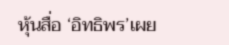หุ้นสื่อ ‘อิทธิพร’เผย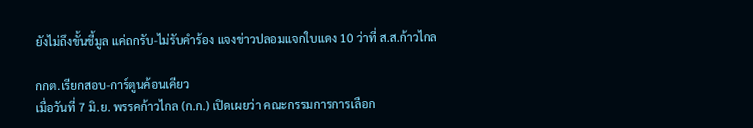ยังไม่ถึงขั้นชี้มูล แค่ถกรับ-ไม่รับคำร้อง แจงข่าวปลอมแจกใบแดง 10 ว่าที่ ส.ส.ก้าวไกล

กกต.เรียกสอบ-การ์ตูนค้อนเคียว
เมื่อวันที่ 7 มิ.ย. พรรคก้าวไกล (ก.ก.) เปิดเผยว่า คณะกรรมการการเลือก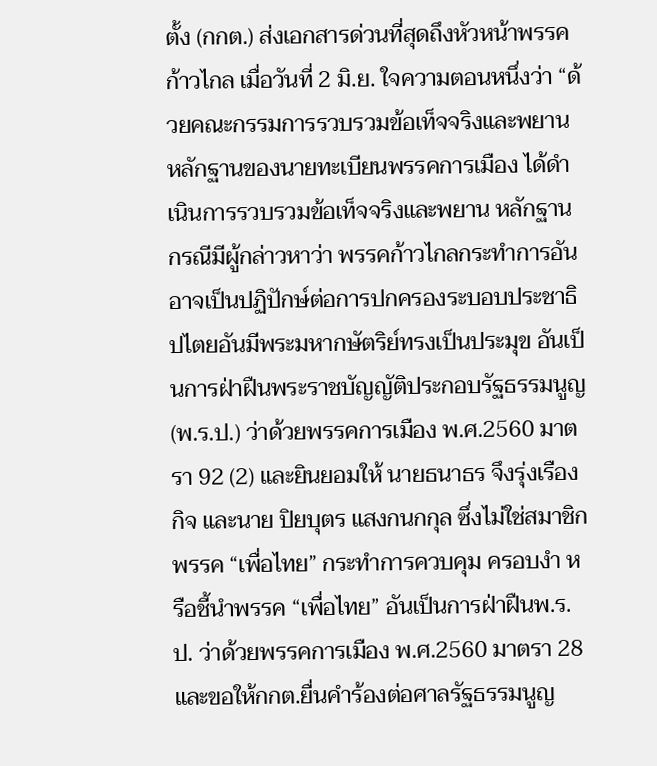ตั้ง (กกต.) ส่งเอกสารด่วนที่สุดถึงหัวหน้าพรรคก้าวไกล เมื่อวันที่ 2 มิ.ย. ใจความตอนหนึ่งว่า “ด้วยคณะกรรมการรวบรวมข้อเท็จจริงและพยานหลักฐานของนายทะเบียนพรรคการเมือง ได้ดำเนินการรวบรวมข้อเท็จจริงและพยาน หลักฐาน กรณีมีผู้กล่าวหาว่า พรรคก้าวไกลกระทำการอันอาจเป็นปฏิปักษ์ต่อการปกครองระบอบประชาธิปไตยอันมีพระมหากษัตริย์ทรงเป็นประมุข อันเป็นการฝ่าฝืนพระราชบัญญัติประกอบรัฐธรรมนูญ (พ.ร.ป.) ว่าด้วยพรรคการเมือง พ.ศ.2560 มาตรา 92 (2) และยินยอมให้ นายธนาธร จึงรุ่งเรืองกิจ และนาย ปิยบุตร แสงกนกกุล ซึ่งไม่ใช่สมาชิกพรรค “เพื่อไทย” กระทำการควบคุม ครอบงำ หรือชี้นำพรรค “เพื่อไทย” อันเป็นการฝ่าฝืนพ.ร.ป. ว่าด้วยพรรคการเมือง พ.ศ.2560 มาตรา 28 และขอให้กกต.ยื่นคำร้องต่อศาลรัฐธรรมนูญ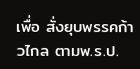เพื่อ สั่งยุบพรรคก้าวไกล ตามพ.ร.ป.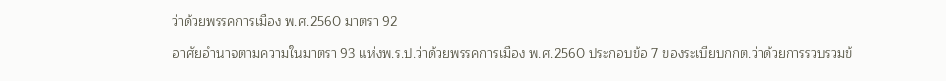ว่าด้วยพรรคการเมือง พ.ศ.2560 มาตรา 92

อาศัยอำนาจตามความในมาตรา 93 แห่งพ.ร.ป.ว่าด้วยพรรคการเมือง พ.ศ.2560 ประกอบข้อ 7 ของระเบียบกกต.ว่าด้วยการรวบรวมข้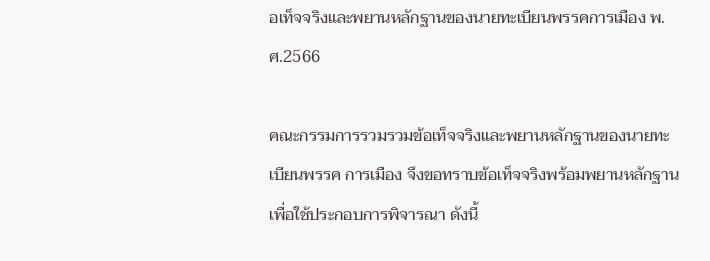อเท็จจริงและพยานหลักฐานของนายทะเบียนพรรคการเมือง พ.ศ.2566

คณะกรรมการรวมรวมข้อเท็จจริงและพยานหลักฐานของนายทะเบียนพรรค การเมือง จึงขอทราบข้อเท็จจริงพร้อมพยานหลักฐานเพื่อใช้ประกอบการพิจารณา ดังนี้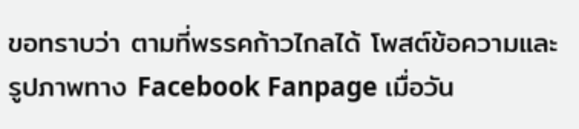ขอทราบว่า ตามที่พรรคก้าวไกลได้ โพสต์ข้อความและรูปภาพทาง Facebook Fanpage เมื่อวัน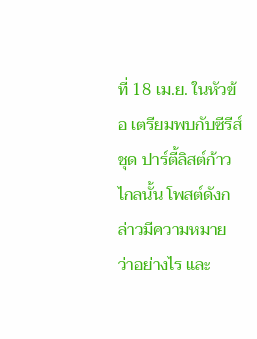ที่ 18 เม.ย. ในหัวข้อ เตรียมพบกับซีรีส์ชุด ปาร์ตี้ลิสต์ก้าวไกลนั้น โพสต์ดังกล่าวมีความหมายว่าอย่างไร และ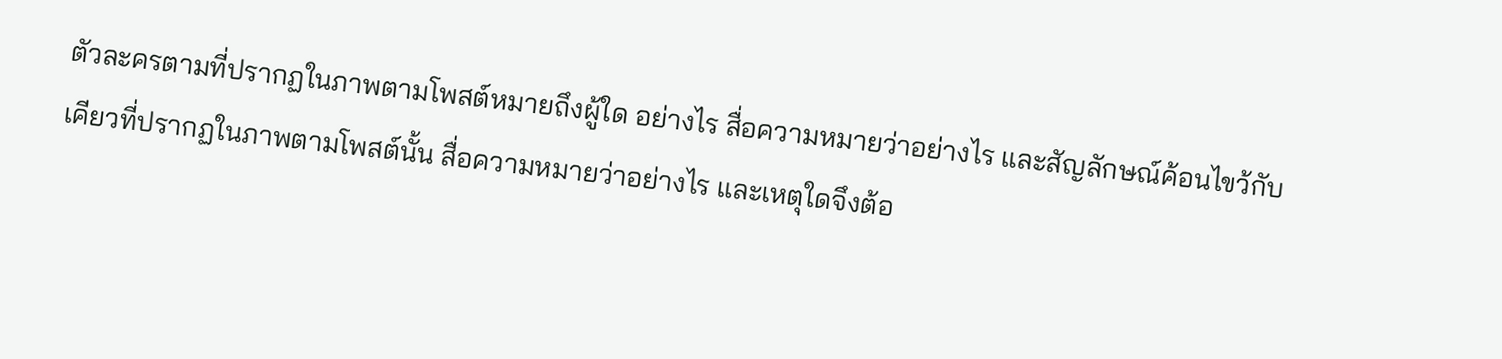ตัวละครตามที่ปรากฏในภาพตามโพสต์หมายถึงผู้ใด อย่างไร สื่อความหมายว่าอย่างไร และสัญลักษณ์ค้อนไขว้กับเคียวที่ปรากฏในภาพตามโพสต์นั้น สื่อความหมายว่าอย่างไร และเหตุใดจึงต้อ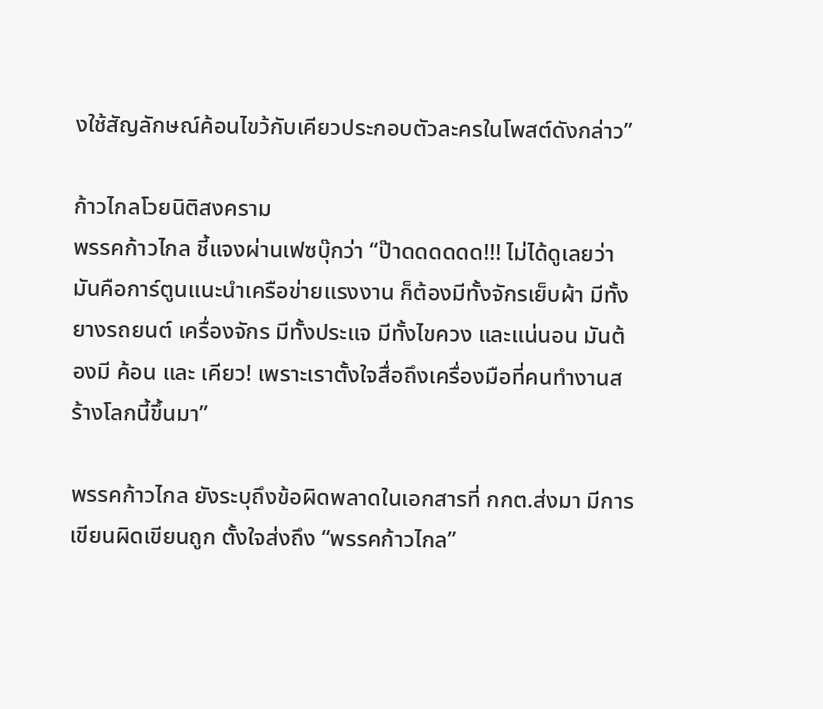งใช้สัญลักษณ์ค้อนไขว้กับเคียวประกอบตัวละครในโพสต์ดังกล่าว”

ก้าวไกลโวยนิติสงคราม
พรรคก้าวไกล ชี้แจงผ่านเฟซบุ๊กว่า “ป๊าดดดดดด!!! ไม่ได้ดูเลยว่ามันคือการ์ตูนแนะนำเครือข่ายแรงงาน ก็ต้องมีทั้งจักรเย็บผ้า มีทั้งยางรถยนต์ เครื่องจักร มีทั้งประแจ มีทั้งไขควง และแน่นอน มันต้องมี ค้อน และ เคียว! เพราะเราตั้งใจสื่อถึงเครื่องมือที่คนทำงานสร้างโลกนี้ขึ้นมา”

พรรคก้าวไกล ยังระบุถึงข้อผิดพลาดในเอกสารที่ กกต.ส่งมา มีการเขียนผิดเขียนถูก ตั้งใจส่งถึง “พรรคก้าวไกล”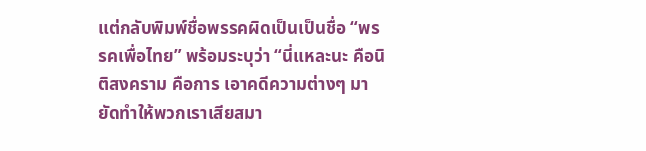แต่กลับพิมพ์ชื่อพรรคผิดเป็นเป็นชื่อ “พรรคเพื่อไทย” พร้อมระบุว่า “นี่แหละนะ คือนิติสงคราม คือการ เอาคดีความต่างๆ มายัดทำให้พวกเราเสียสมา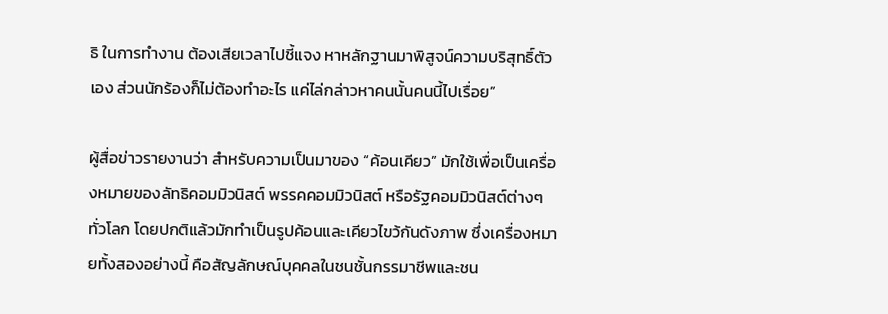ธิ ในการทำงาน ต้องเสียเวลาไปชี้แจง หาหลักฐานมาพิสูจน์ความบริสุทธิ์ตัวเอง ส่วนนักร้องก็ไม่ต้องทำอะไร แค่ไล่กล่าวหาคนนั้นคนนี้ไปเรื่อย”

ผู้สื่อข่าวรายงานว่า สำหรับความเป็นมาของ “ค้อนเคียว” มักใช้เพื่อเป็นเครื่องหมายของลัทธิคอมมิวนิสต์ พรรคคอมมิวนิสต์ หรือรัฐคอมมิวนิสต์ต่างๆ ทั่วโลก โดยปกติแล้วมักทำเป็นรูปค้อนและเคียวไขว้กันดังภาพ ซึ่งเครื่องหมายทั้งสองอย่างนี้ คือสัญลักษณ์บุคคลในชนชั้นกรรมาชีพและชน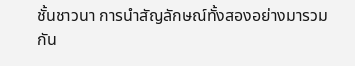ชั้นชาวนา การนำสัญลักษณ์ทั้งสองอย่างมารวมกัน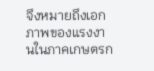จึงหมายถึงเอกภาพของแรงงานในภาคเกษตรก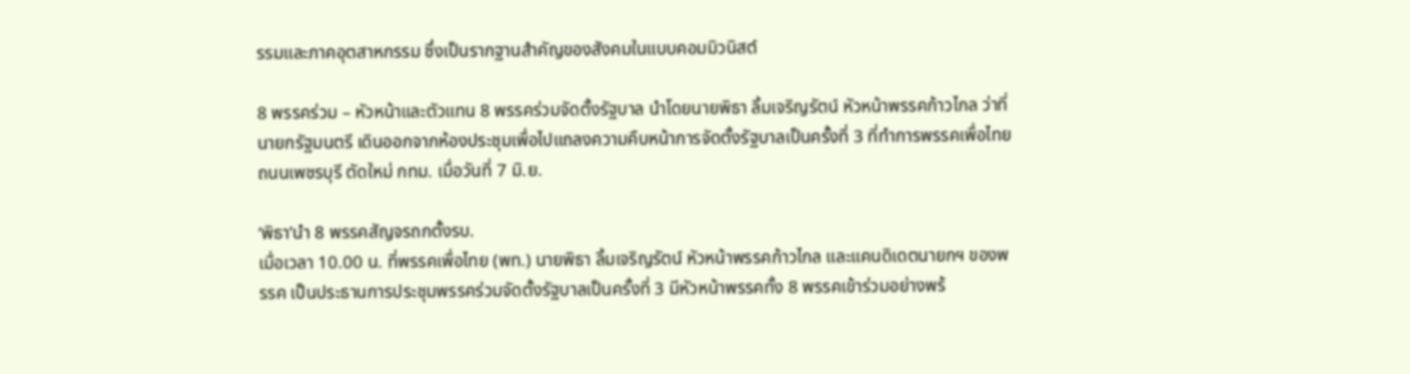รรมและภาคอุตสาหกรรม ซึ่งเป็นรากฐานสำคัญของสังคมในแบบคอมมิวนิสต์

8 พรรคร่วม – หัวหน้าและตัวแทน 8 พรรคร่วมจัดตั้งรัฐบาล นำโดยนายพิธา ลิ้มเจริญรัตน์ หัวหน้าพรรคก้าวไกล ว่าที่นายกรัฐมนตรี เดินออกจากห้องประชุมเพื่อไปแถลงความคืบหน้าการจัดตั้งรัฐบาลเป็นครั้งที่ 3 ที่ทำการพรรคเพื่อไทย ถนนเพชรบุรี ตัดใหม่ กทม. เมื่อวันที่ 7 มิ.ย.

‘พิธา’นำ 8 พรรคสัญจรถกตั้งรบ.
เมื่อเวลา 10.00 น. ที่พรรคเพื่อไทย (พท.) นายพิธา ลิ้มเจริญรัตน์ หัวหน้าพรรคก้าวไกล และแคนดิเดตนายกฯ ของพรรค เป็นประธานการประชุมพรรคร่วมจัดตั้งรัฐบาลเป็นครั้งที่ 3 มีหัวหน้าพรรคทั้ง 8 พรรคเข้าร่วมอย่างพร้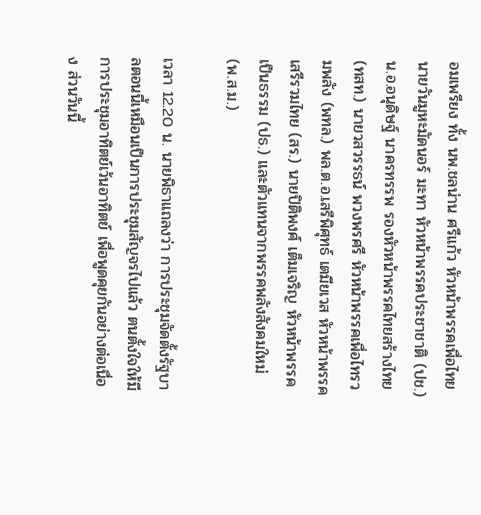อมเพรียง ทั้ง นพ.ชลน่าน ศรีแก้ว หัวหน้าพรรคเพื่อไทย นายวันมูหะมัดนอร์ มะทา หัวหน้าพรรคประชาชาติ (ปช.) น.อ.อนุดิษฐ์ นาครทรรพ รองหัวหน้าพรรคไทยสร้างไทย (ทสท.) นายวสวรรธน์ พวงพรศรี หัวหน้าพรรคเพื่อไทรวมพลัง (พทล.) พล.ต.อ.เสรีพิศุทธ์ เตมียเวส หัวหน้าพรรคเสรีรวมไทย (สร.) นายปิติพงศ์ เต็มเจริญ หัวหน้าพรรคเป็นธรรม (ปธ.) และตัวแทนจากพรรคพลังสังคมใหม่ (พ.ส.ม.)

เวลา 12.20 น. นายพิธาแถลงว่า การประชุมจัดตั้งรัฐบาลตอนนี้เหมือนเป็นการประชุมสัญจรไปแล้ว ตนตั้งใจให้มีการประชุมอาทิตย์เว้นอาทิตย์ เพื่อพูดคุยกันอย่างต่อเนื่อง ส่วนวันนี้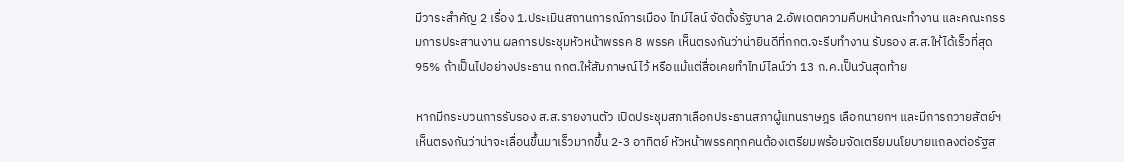มีวาระสำคัญ 2 เรื่อง 1.ประเมินสถานการณ์การเมือง ไทม์ไลน์ จัดตั้งรัฐบาล 2.อัพเดตความคืบหน้าคณะทำงาน และคณะกรรมการประสานงาน ผลการประชุมหัวหน้าพรรค 8 พรรค เห็นตรงกันว่าน่ายินดีที่กกต.จะรีบทำงาน รับรอง ส.ส.ให้ได้เร็วที่สุด 95% ถ้าเป็นไปอย่างประธาน กกต.ให้สัมภาษณ์ไว้ หรือแม้แต่สื่อเคยทำไทม์ไลน์ว่า 13 ก.ค.เป็นวันสุดท้าย

หากมีกระบวนการรับรอง ส.ส.รายงานตัว เปิดประชุมสภาเลือกประธานสภาผู้แทนราษฎร เลือกนายกฯ และมีการถวายสัตย์ฯ เห็นตรงกันว่าน่าจะเลื่อนขึ้นมาเร็วมากขึ้น 2-3 อาทิตย์ หัวหน้าพรรคทุกคนต้องเตรียมพร้อมจัดเตรียมนโยบายแถลงต่อรัฐส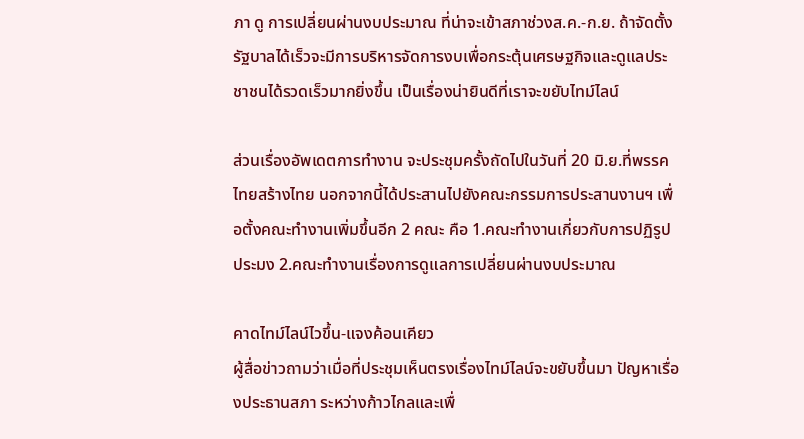ภา ดู การเปลี่ยนผ่านงบประมาณ ที่น่าจะเข้าสภาช่วงส.ค.-ก.ย. ถ้าจัดตั้งรัฐบาลได้เร็วจะมีการบริหารจัดการงบเพื่อกระตุ้นเศรษฐกิจและดูแลประชาชนได้รวดเร็วมากยิ่งขึ้น เป็นเรื่องน่ายินดีที่เราจะขยับไทม์ไลน์

ส่วนเรื่องอัพเดตการทำงาน จะประชุมครั้งถัดไปในวันที่ 20 มิ.ย.ที่พรรคไทยสร้างไทย นอกจากนี้ได้ประสานไปยังคณะกรรมการประสานงานฯ เพื่อตั้งคณะทำงานเพิ่มขึ้นอีก 2 คณะ คือ 1.คณะทำงานเกี่ยวกับการปฏิรูปประมง 2.คณะทำงานเรื่องการดูแลการเปลี่ยนผ่านงบประมาณ

คาดไทม์ไลน์ไวขึ้น-แจงค้อนเคียว
ผู้สื่อข่าวถามว่าเมื่อที่ประชุมเห็นตรงเรื่องไทม์ไลน์จะขยับขึ้นมา ปัญหาเรื่องประธานสภา ระหว่างก้าวไกลและเพื่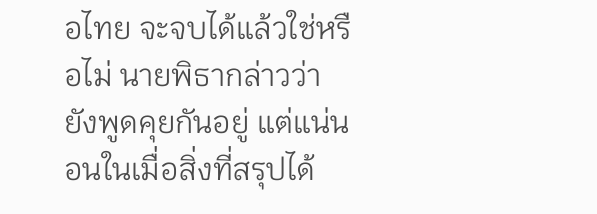อไทย จะจบได้แล้วใช่หรือไม่ นายพิธากล่าวว่า ยังพูดคุยกันอยู่ แต่แน่นอนในเมื่อสิ่งที่สรุปได้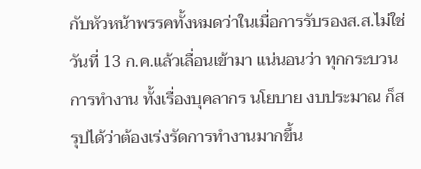กับหัวหน้าพรรคทั้งหมดว่าในเมื่อการรับรองส.ส.ไม่ใช่วันที่ 13 ก.ค.แล้วเลื่อนเข้ามา แน่นอนว่า ทุกกระบวนการทำงาน ทั้งเรื่องบุคลากร นโยบาย งบประมาณ ก็สรุปได้ว่าต้องเร่งรัดการทำงานมากขึ้น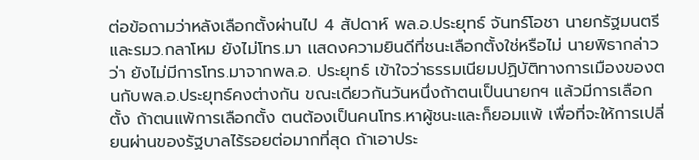ต่อข้อถามว่าหลังเลือกตั้งผ่านไป 4 สัปดาห์ พล.อ.ประยุทธ์ จันทร์โอชา นายกรัฐมนตรีและรมว.กลาโหม ยังไม่โทร.มา เเสดงความยินดีที่ชนะเลือกตั้งใช่หรือไม่ นายพิธากล่าวว่า ยังไม่มีการโทร.มาจากพล.อ. ประยุทธ์ เข้าใจว่าธรรมเนียมปฏิบัติทางการเมืองของตนกับพล.อ.ประยุทธ์คงต่างกัน ขณะเดียวกันวันหนึ่งถ้าตนเป็นนายกฯ แล้วมีการเลือกตั้ง ถ้าตนแพ้การเลือกตั้ง ตนต้องเป็นคนโทร.หาผู้ชนะและก็ยอมแพ้ เพื่อที่จะให้การเปลี่ยนผ่านของรัฐบาลไร้รอยต่อมากที่สุด ถ้าเอาประ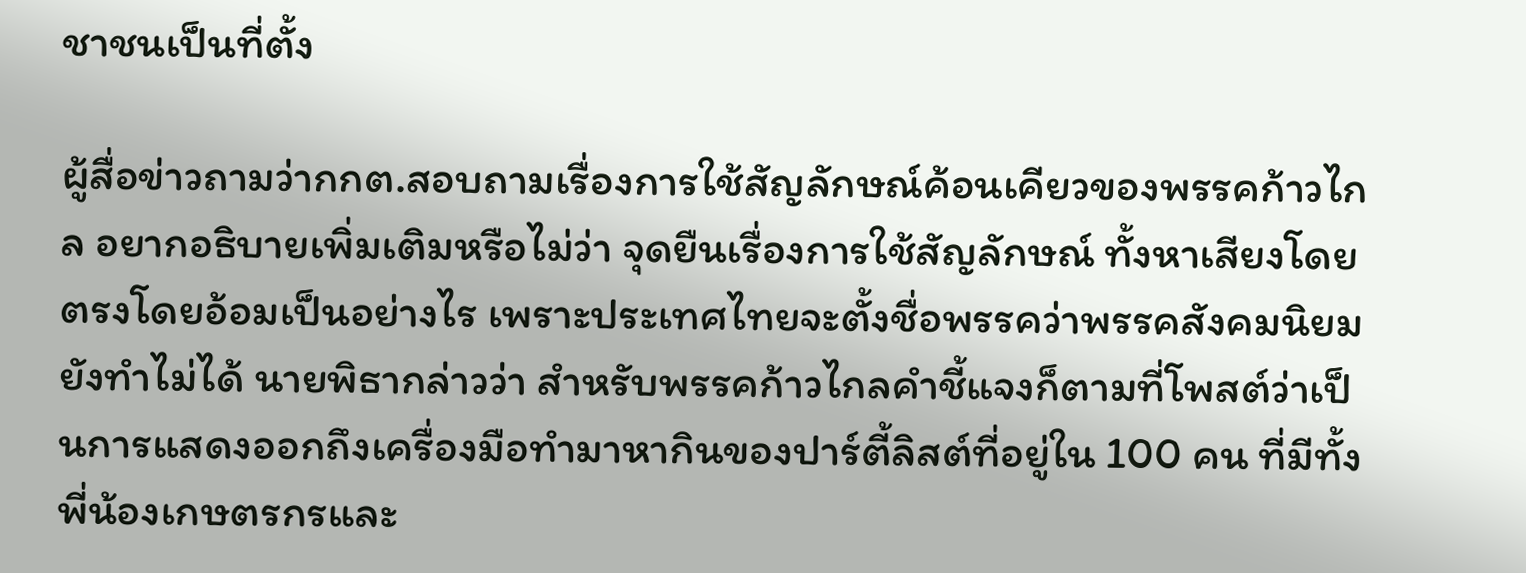ชาชนเป็นที่ตั้ง

ผู้สื่อข่าวถามว่ากกต.สอบถามเรื่องการใช้สัญลักษณ์ค้อนเคียวของพรรคก้าวไกล อยากอธิบายเพิ่มเติมหรือไม่ว่า จุดยืนเรื่องการใช้สัญลักษณ์ ทั้งหาเสียงโดยตรงโดยอ้อมเป็นอย่างไร เพราะประเทศไทยจะตั้งชื่อพรรคว่าพรรคสังคมนิยมยังทำไม่ได้ นายพิธากล่าวว่า สำหรับพรรคก้าวไกลคำชี้แจงก็ตามที่โพสต์ว่าเป็นการแสดงออกถึงเครื่องมือทำมาหากินของปาร์ตี้ลิสต์ที่อยู่ใน 100 คน ที่มีทั้งพี่น้องเกษตรกรและ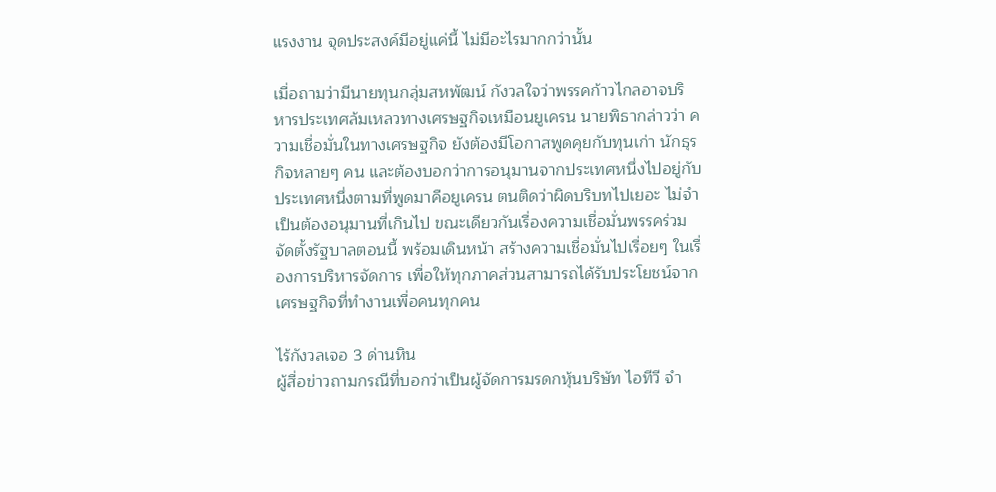แรงงาน จุดประสงค์มีอยู่แค่นี้ ไม่มีอะไรมากกว่านั้น

เมื่อถามว่ามีนายทุนกลุ่มสหพัฒน์ กังวลใจว่าพรรคก้าวไกลอาจบริหารประเทศล้มเหลวทางเศรษฐกิจเหมือนยูเครน นายพิธากล่าวว่า ความเชื่อมั่นในทางเศรษฐกิจ ยังต้องมีโอกาสพูดคุยกับทุนเก่า นักธุรกิจหลายๆ คน และต้องบอกว่าการอนุมานจากประเทศหนึ่งไปอยู่กับประเทศหนึ่งตามที่พูดมาคือยูเครน ตนติดว่าผิดบริบทไปเยอะ ไม่จำเป็นต้องอนุมานที่เกินไป ขณะเดียวกันเรื่องความเชื่อมั่นพรรคร่วมจัดตั้งรัฐบาลตอนนี้ พร้อมเดินหน้า สร้างความเชื่อมั่นไปเรื่อยๆ ในเรื่องการบริหารจัดการ เพื่อให้ทุกภาคส่วนสามารถได้รับประโยชน์จากเศรษฐกิจที่ทำงานเพื่อคนทุกคน

ไร้กังวลเจอ 3 ด่านหิน
ผู้สื่อข่าวถามกรณีที่บอกว่าเป็นผู้จัดการมรดกหุ้นบริษัท ไอทีวี จำ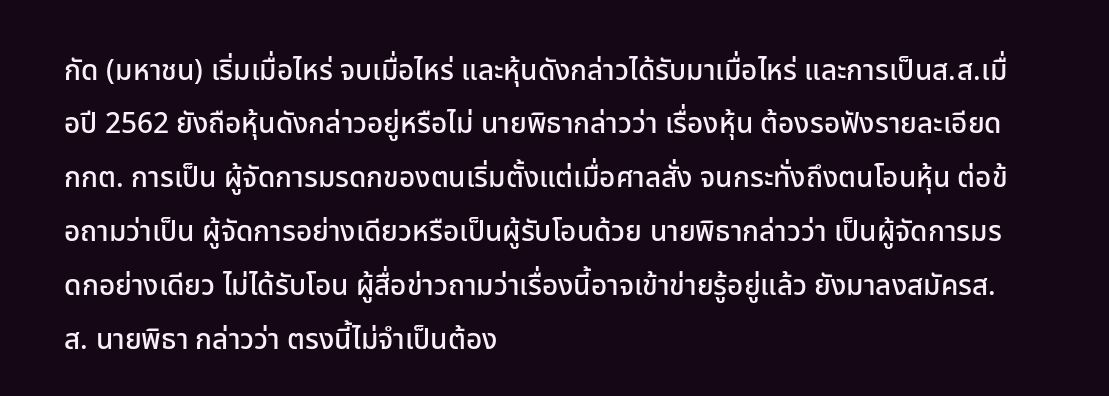กัด (มหาชน) เริ่มเมื่อไหร่ จบเมื่อไหร่ และหุ้นดังกล่าวได้รับมาเมื่อไหร่ และการเป็นส.ส.เมื่อปี 2562 ยังถือหุ้นดังกล่าวอยู่หรือไม่ นายพิธากล่าวว่า เรื่องหุ้น ต้องรอฟังรายละเอียดกกต. การเป็น ผู้จัดการมรดกของตนเริ่มตั้งแต่เมื่อศาลสั่ง จนกระทั่งถึงตนโอนหุ้น ต่อข้อถามว่าเป็น ผู้จัดการอย่างเดียวหรือเป็นผู้รับโอนด้วย นายพิธากล่าวว่า เป็นผู้จัดการมรดกอย่างเดียว ไม่ได้รับโอน ผู้สื่อข่าวถามว่าเรื่องนี้อาจเข้าข่ายรู้อยู่แล้ว ยังมาลงสมัครส.ส. นายพิธา กล่าวว่า ตรงนี้ไม่จำเป็นต้อง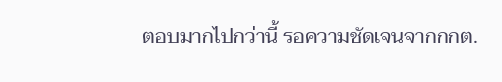ตอบมากไปกว่านี้ รอความชัดเจนจากกกต.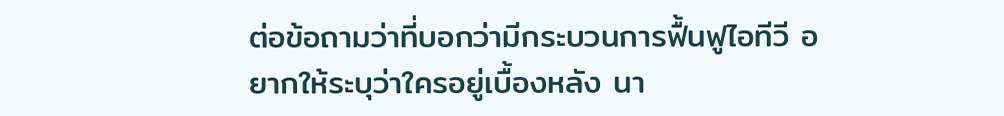ต่อข้อถามว่าที่บอกว่ามีกระบวนการฟื้นฟูไอทีวี อยากให้ระบุว่าใครอยู่เบื้องหลัง นา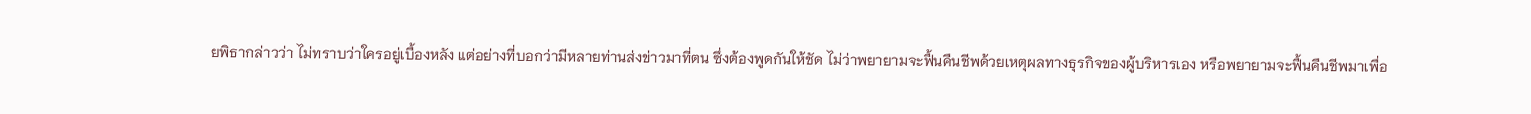ยพิธากล่าวว่า ไม่ทราบว่าใครอยู่เบื้องหลัง แต่อย่างที่บอกว่ามีหลายท่านส่งข่าวมาที่ตน ซึ่งต้องพูดกันให้ชัด ไม่ว่าพยายามจะฟื้นคืนชีพด้วยเหตุผลทางธุรกิจของผู้บริหารเอง หรือพยายามจะฟื้นคืนชีพมาเพื่อ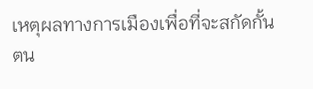เหตุผลทางการเมืองเพื่อที่จะสกัดกั้นตน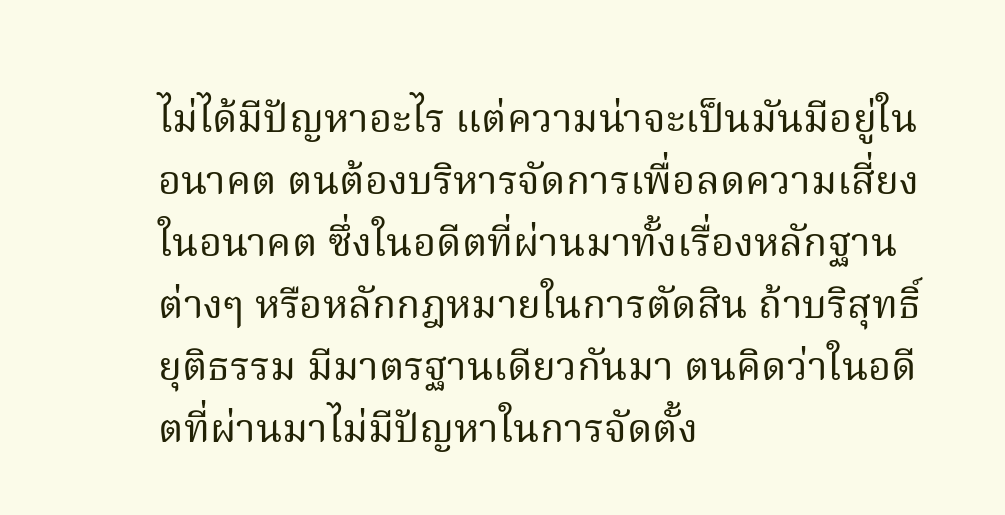ไม่ได้มีปัญหาอะไร แต่ความน่าจะเป็นมันมีอยู่ในอนาคต ตนต้องบริหารจัดการเพื่อลดความเสี่ยงในอนาคต ซึ่งในอดีตที่ผ่านมาทั้งเรื่องหลักฐานต่างๆ หรือหลักกฎหมายในการตัดสิน ถ้าบริสุทธิ์ยุติธรรม มีมาตรฐานเดียวกันมา ตนคิดว่าในอดีตที่ผ่านมาไม่มีปัญหาในการจัดตั้ง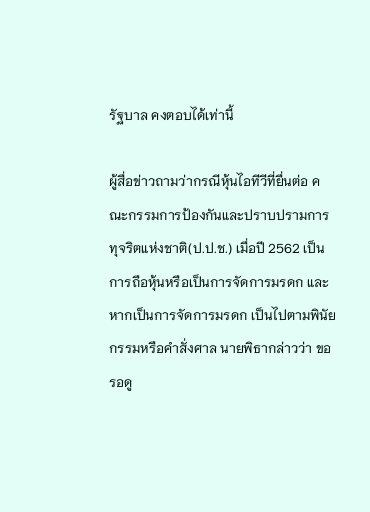รัฐบาล คงตอบได้เท่านี้

ผู้สื่อข่าวถามว่ากรณีหุ้นไอทีวีที่ยื่นต่อ คณะกรรมการป้องกันและปราบปรามการทุจริตแห่งชาติ(ป.ป.ช.) เมื่อปี 2562 เป็นการถือหุ้นหรือเป็นการจัดการมรดก และหากเป็นการจัดการมรดก เป็นไปตามพินัยกรรมหรือคำสั่งศาล นายพิธากล่าวว่า ขอรอดู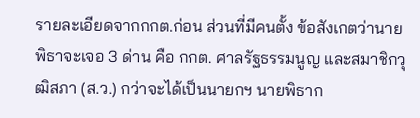รายละเอียดจากกกต.ก่อน ส่วนที่มีคนตั้ง ข้อสังเกตว่านายพิธาจะเจอ 3 ด่าน คือ กกต. ศาลรัฐธรรมนูญ และสมาชิกวุฒิสภา (ส.ว.) กว่าจะได้เป็นนายกฯ นายพิธาก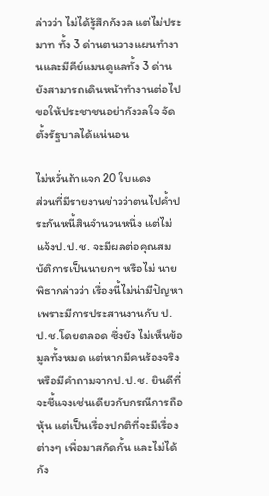ล่าวว่า ไม่ได้รู้สึกกังวล แต่ไม่ประมาท ทั้ง 3 ด่านตนวางแผนทำงานและมีคีย์แมนดูแลทั้ง 3 ด่าน ยังสามารถเดินหน้าทำงานต่อไป ขอให้ประชาชนอย่ากังวลใจ จัดตั้งรัฐบาลได้แน่นอน

ไม่หวั่นถ้าแจก 20 ใบแดง
ส่วนที่มีรายงานข่าวว่าตนไปค้ำประกันหนี้สินจำนวนหนึ่ง แต่ไม่แจ้งป.ป.ช. จะมีผลต่อคุณสมบัติการเป็นนายกฯ หรือไม่ นายพิธากล่าวว่า เรื่องนี้ไม่น่ามีปัญหา เพราะมีการประสานงานกับ ป.ป.ช.โดยตลอด ซึ่งยัง ไม่เห็นข้อมูลทั้งหมด แต่หากมีคนร้องจริงหรือมีคำถามจากป.ป.ช. ยินดีที่จะชี้แจงเช่นเดียวกับกรณีการถือหุ้น แต่เป็นเรื่องปกติที่จะมีเรื่องต่างๆ เพื่อมาสกัดกั้น และไม่ได้กัง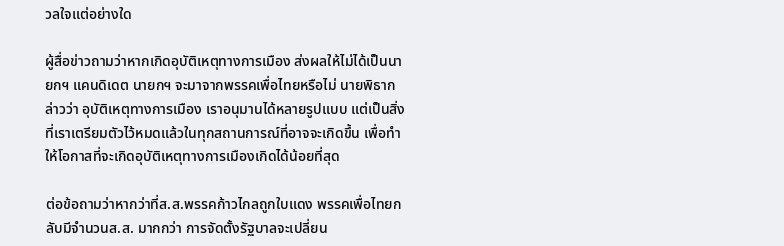วลใจแต่อย่างใด

ผู้สื่อข่าวถามว่าหากเกิดอุบัติเหตุทางการเมือง ส่งผลให้ไม่ได้เป็นนายกฯ แคนดิเดต นายกฯ จะมาจากพรรคเพื่อไทยหรือไม่ นายพิธากล่าวว่า อุบัติเหตุทางการเมือง เราอนุมานได้หลายรูปแบบ แต่เป็นสิ่งที่เราเตรียมตัวไว้หมดแล้วในทุกสถานการณ์ที่อาจจะเกิดขึ้น เพื่อทำให้โอกาสที่จะเกิดอุบัติเหตุทางการเมืองเกิดได้น้อยที่สุด

ต่อข้อถามว่าหากว่าที่ส.ส.พรรคก้าวไกลถูกใบแดง พรรคเพื่อไทยกลับมีจำนวนส.ส. มากกว่า การจัดตั้งรัฐบาลจะเปลี่ยน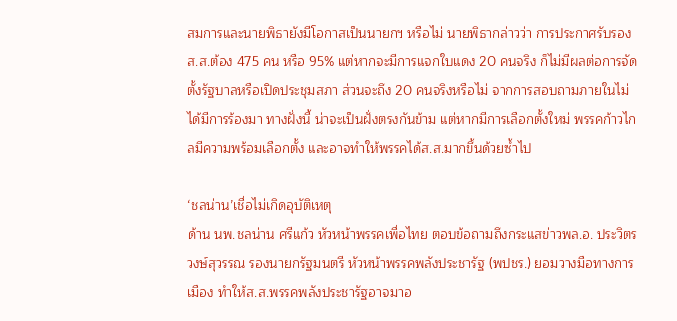สมการและนายพิธายังมีโอกาสเป็นนายกฯ หรือไม่ นายพิธากล่าวว่า การประกาศรับรองส.ส.ต้อง 475 คน หรือ 95% แต่หากจะมีการแจกใบแดง 20 คนจริง ก็ไม่มีผลต่อการจัดตั้งรัฐบาลหรือเปิดประชุมสภา ส่วนจะถึง 20 คนจริงหรือไม่ จากการสอบถามภายในไม่ได้มีการร้องมา ทางฝั่งนี้ น่าจะเป็นฝั่งตรงกันข้าม แต่หากมีการเลือกตั้งใหม่ พรรคก้าวไกลมีความพร้อมเลือกตั้ง และอาจทำให้พรรคได้ส.ส.มากขึ้นด้วยซ้ำไป

‘ชลน่าน’เชื่อไม่เกิดอุบัติเหตุ
ด้าน นพ.ชลน่าน ศรีแก้ว หัวหน้าพรรคเพื่อไทย ตอบข้อถามถึงกระแสข่าวพล.อ. ประวิตร วงษ์สุวรรณ รองนายกรัฐมนตรี หัวหน้าพรรคพลังประชารัฐ (พปชร.) ยอมวางมือทางการเมือง ทำให้ส.ส.พรรคพลังประชารัฐอาจมาอ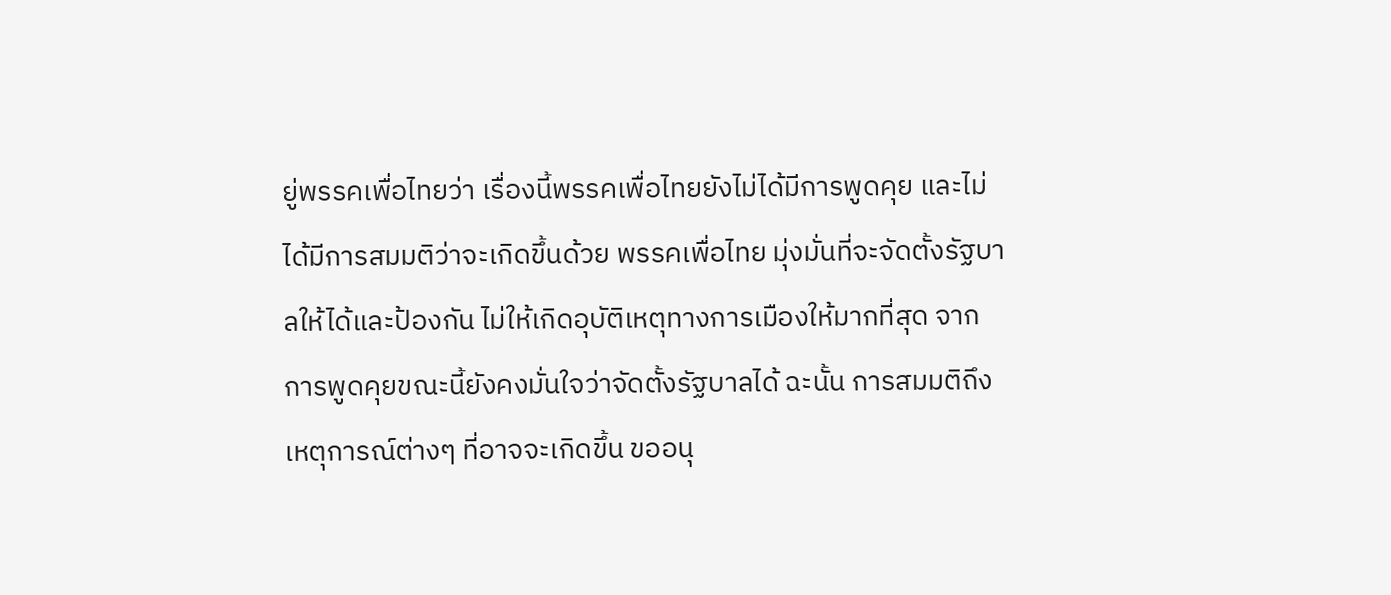ยู่พรรคเพื่อไทยว่า เรื่องนี้พรรคเพื่อไทยยังไม่ได้มีการพูดคุย และไม่ได้มีการสมมติว่าจะเกิดขึ้นด้วย พรรคเพื่อไทย มุ่งมั่นที่จะจัดตั้งรัฐบาลให้ได้และป้องกัน ไม่ให้เกิดอุบัติเหตุทางการเมืองให้มากที่สุด จากการพูดคุยขณะนี้ยังคงมั่นใจว่าจัดตั้งรัฐบาลได้ ฉะนั้น การสมมติถึงเหตุการณ์ต่างๆ ที่อาจจะเกิดขึ้น ขออนุ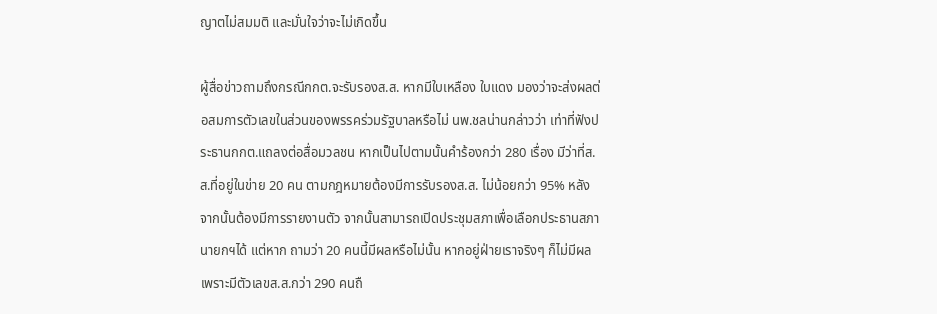ญาตไม่สมมติ และมั่นใจว่าจะไม่เกิดขึ้น

ผู้สื่อข่าวถามถึงกรณีกกต.จะรับรองส.ส. หากมีใบเหลือง ใบแดง มองว่าจะส่งผลต่อสมการตัวเลขในส่วนของพรรคร่วมรัฐบาลหรือไม่ นพ.ชลน่านกล่าวว่า เท่าที่ฟังประธานกกต.แถลงต่อสื่อมวลชน หากเป็นไปตามนั้นคำร้องกว่า 280 เรื่อง มีว่าที่ส.ส.ที่อยู่ในข่าย 20 คน ตามกฎหมายต้องมีการรับรองส.ส. ไม่น้อยกว่า 95% หลังจากนั้นต้องมีการรายงานตัว จากนั้นสามารถเปิดประชุมสภาเพื่อเลือกประธานสภา นายกฯได้ แต่หาก ถามว่า 20 คนนี้มีผลหรือไม่นั้น หากอยู่ฝ่ายเราจริงๆ ก็ไม่มีผล เพราะมีตัวเลขส.ส.กว่า 290 คนถื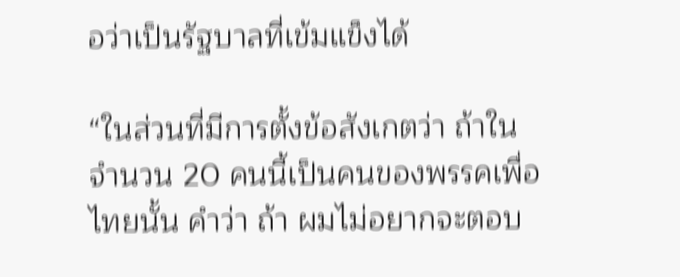อว่าเป็นรัฐบาลที่เข้มแข็งได้

“ในส่วนที่มีการตั้งข้อสังเกตว่า ถ้าในจำนวน 20 คนนี้เป็นคนของพรรคเพื่อไทยนั้น คำว่า ถ้า ผมไม่อยากจะตอบ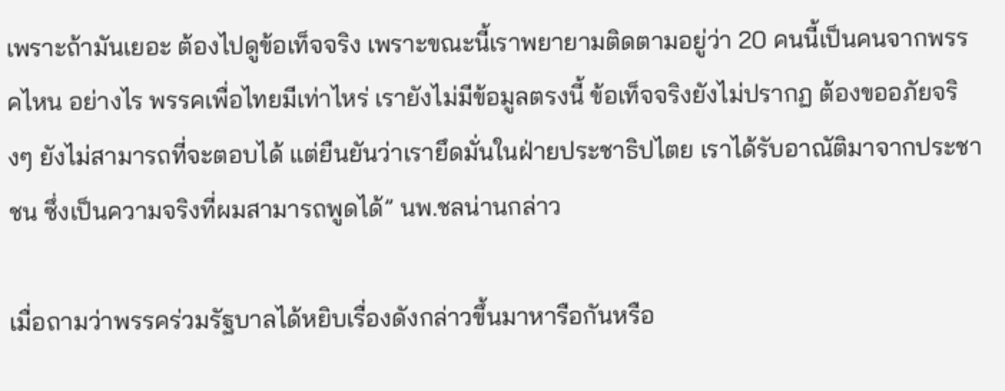เพราะถ้ามันเยอะ ต้องไปดูข้อเท็จจริง เพราะขณะนี้เราพยายามติดตามอยู่ว่า 20 คนนี้เป็นคนจากพรรคไหน อย่างไร พรรคเพื่อไทยมีเท่าไหร่ เรายังไม่มีข้อมูลตรงนี้ ข้อเท็จจริงยังไม่ปรากฏ ต้องขออภัยจริงๆ ยังไม่สามารถที่จะตอบได้ แต่ยืนยันว่าเรายึดมั่นในฝ่ายประชาธิปไตย เราได้รับอาณัติมาจากประชาชน ซึ่งเป็นความจริงที่ผมสามารถพูดได้” นพ.ชลน่านกล่าว

เมื่อถามว่าพรรคร่วมรัฐบาลได้หยิบเรื่องดังกล่าวขึ้นมาหารือกันหรือ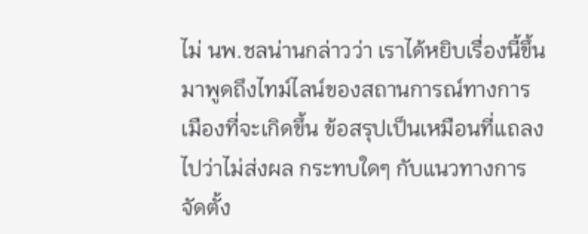ไม่ นพ.ชลน่านกล่าวว่า เราได้หยิบเรื่องนี้ขึ้นมาพูดถึงไทม์ไลน์ของสถานการณ์ทางการเมืองที่จะเกิดขึ้น ข้อสรุปเป็นเหมือนที่แถลงไปว่าไม่ส่งผล กระทบใดๆ กับแนวทางการจัดตั้ง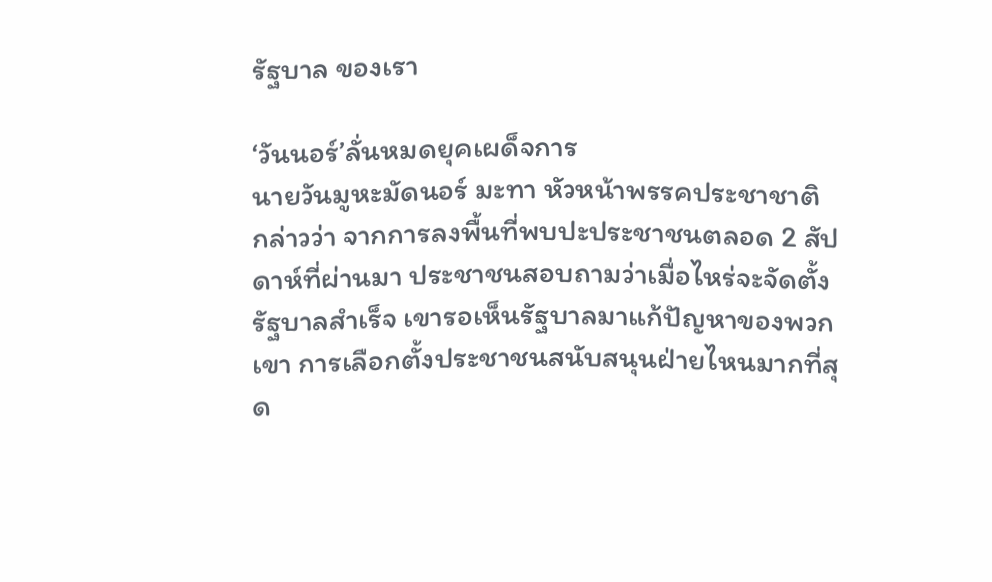รัฐบาล ของเรา

‘วันนอร์’ลั่นหมดยุคเผด็จการ
นายวันมูหะมัดนอร์ มะทา หัวหน้าพรรคประชาชาติ กล่าวว่า จากการลงพื้นที่พบปะประชาชนตลอด 2 สัปดาห์ที่ผ่านมา ประชาชนสอบถามว่าเมื่อไหร่จะจัดตั้งรัฐบาลสำเร็จ เขารอเห็นรัฐบาลมาแก้ปัญหาของพวกเขา การเลือกตั้งประชาชนสนับสนุนฝ่ายไหนมากที่สุด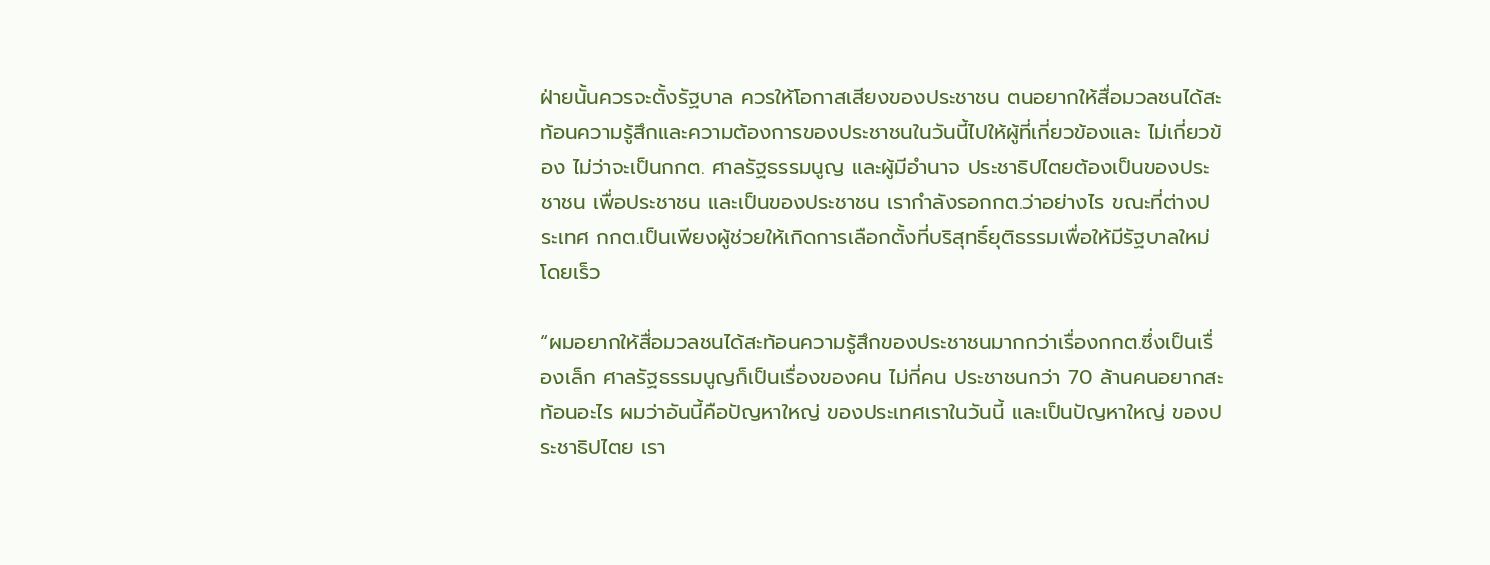ฝ่ายนั้นควรจะตั้งรัฐบาล ควรให้โอกาสเสียงของประชาชน ตนอยากให้สื่อมวลชนได้สะท้อนความรู้สึกและความต้องการของประชาชนในวันนี้ไปให้ผู้ที่เกี่ยวข้องและ ไม่เกี่ยวข้อง ไม่ว่าจะเป็นกกต. ศาลรัฐธรรมนูญ และผู้มีอำนาจ ประชาธิปไตยต้องเป็นของประชาชน เพื่อประชาชน และเป็นของประชาชน เรากำลังรอกกต.ว่าอย่างไร ขณะที่ต่างประเทศ กกต.เป็นเพียงผู้ช่วยให้เกิดการเลือกตั้งที่บริสุทธิ์ยุติธรรมเพื่อให้มีรัฐบาลใหม่โดยเร็ว

“ผมอยากให้สื่อมวลชนได้สะท้อนความรู้สึกของประชาชนมากกว่าเรื่องกกต.ซึ่งเป็นเรื่องเล็ก ศาลรัฐธรรมนูญก็เป็นเรื่องของคน ไม่กี่คน ประชาชนกว่า 70 ล้านคนอยากสะท้อนอะไร ผมว่าอันนี้คือปัญหาใหญ่ ของประเทศเราในวันนี้ และเป็นปัญหาใหญ่ ของประชาธิปไตย เรา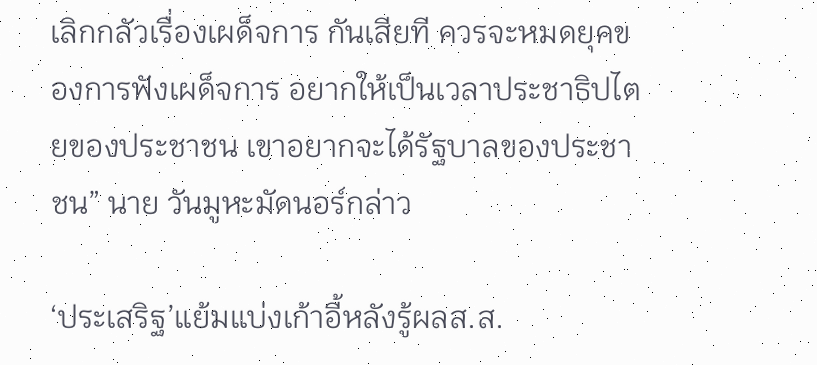เลิกกลัวเรื่องเผด็จการ กันเสียที ควรจะหมดยุคของการฟังเผด็จการ อยากให้เป็นเวลาประชาธิปไตยของประชาชน เขาอยากจะได้รัฐบาลของประชาชน” นาย วันมูหะมัดนอร์กล่าว

‘ประเสริฐ’แย้มแบ่งเก้าอี้หลังรู้ผลส.ส.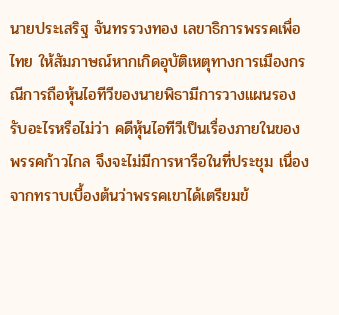นายประเสริฐ จันทรรวงทอง เลขาธิการพรรคเพื่อไทย ให้สัมภาษณ์หากเกิดอุบัติเหตุทางการเมืองกรณีการถือหุ้นไอทีวีของนายพิธามีการวางแผนรองรับอะไรหรือไม่ว่า คดีหุ้นไอทีวีเป็นเรื่องภายในของพรรคก้าวไกล จึงจะไม่มีการหารือในที่ประชุม เนื่องจากทราบเบื้องต้นว่าพรรคเขาได้เตรียมข้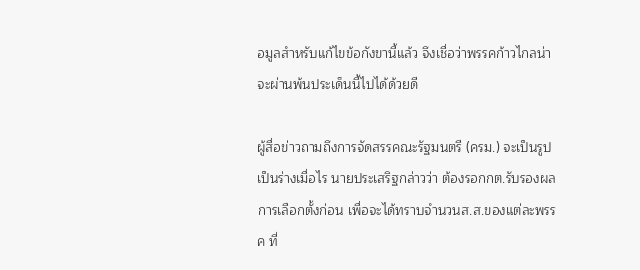อมูลสำหรับแก้ไขข้อกังขานี้แล้ว จึงเชื่อว่าพรรคก้าวไกลน่าจะผ่านพ้นประเด็นนี้ไปได้ด้วยดี

ผู้สื่อข่าวถามถึงการจัดสรรคณะรัฐมนตรี (ครม.) จะเป็นรูปเป็นร่างเมื่อไร นายประเสริฐกล่าวว่า ต้องรอกกต.รับรองผลการเลือกตั้งก่อน เพื่อจะได้ทราบจำนวนส.ส.ของแต่ละพรรค ที่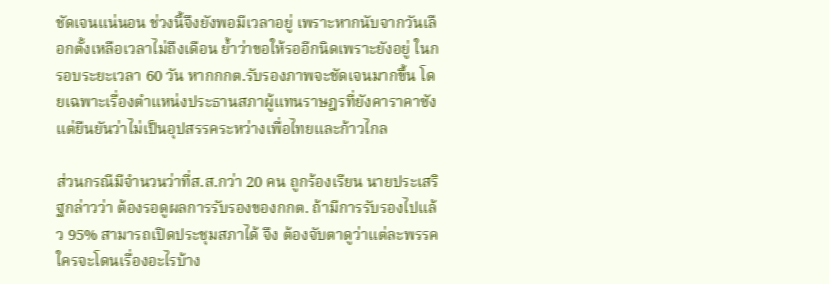ชัดเจนแน่นอน ช่วงนี้จึงยังพอมีเวลาอยู่ เพราะหากนับจากวันเลือกตั้งเหลือเวลาไม่ถึงเดือน ย้ำว่าขอให้รออีกนิดเพราะยังอยู่ ในกรอบระยะเวลา 60 วัน หากกกต.รับรองภาพจะชัดเจนมากขึ้น โดยเฉพาะเรื่องตำแหน่งประธานสภาผู้แทนราษฎรที่ยังคาราคาซัง แต่ยืนยันว่าไม่เป็นอุปสรรคระหว่างเพื่อไทยและก้าวไกล

ส่วนกรณีมีจำนวนว่าที่ส.ส.กว่า 20 คน ถูกร้องเรียน นายประเสริฐกล่าวว่า ต้องรอดูผลการรับรองของกกต. ถ้ามีการรับรองไปแล้ว 95% สามารถเปิดประชุมสภาได้ จึง ต้องจับตาดูว่าแต่ละพรรคใครจะโดนเรื่องอะไรบ้าง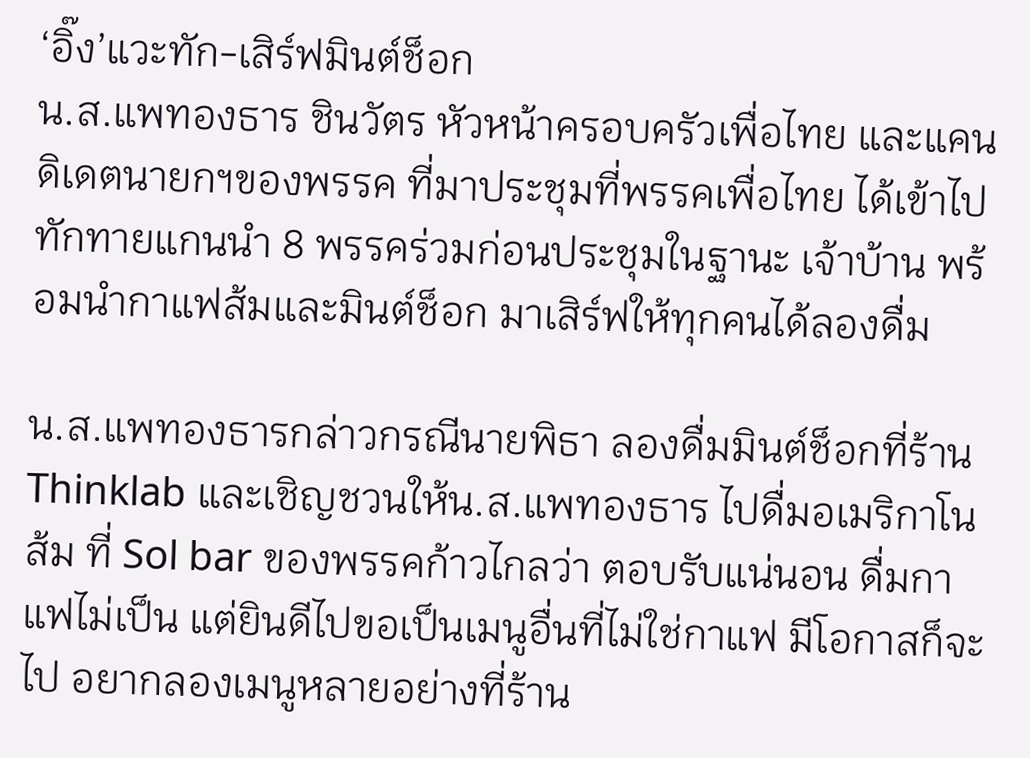‘อิ๊ง’แวะทัก-เสิร์ฟมินต์ช็อก
น.ส.แพทองธาร ชินวัตร หัวหน้าครอบครัวเพื่อไทย และแคนดิเดตนายกฯของพรรค ที่มาประชุมที่พรรคเพื่อไทย ได้เข้าไปทักทายแกนนำ 8 พรรคร่วมก่อนประชุมในฐานะ เจ้าบ้าน พร้อมนำกาแฟส้มและมินต์ช็อก มาเสิร์ฟให้ทุกคนได้ลองดื่ม

น.ส.แพทองธารกล่าวกรณีนายพิธา ลองดื่มมินต์ช็อกที่ร้าน Thinklab และเชิญชวนให้น.ส.แพทองธาร ไปดื่มอเมริกาโนส้ม ที่ Sol bar ของพรรคก้าวไกลว่า ตอบรับแน่นอน ดื่มกาแฟไม่เป็น แต่ยินดีไปขอเป็นเมนูอื่นที่ไม่ใช่กาแฟ มีโอกาสก็จะไป อยากลองเมนูหลายอย่างที่ร้าน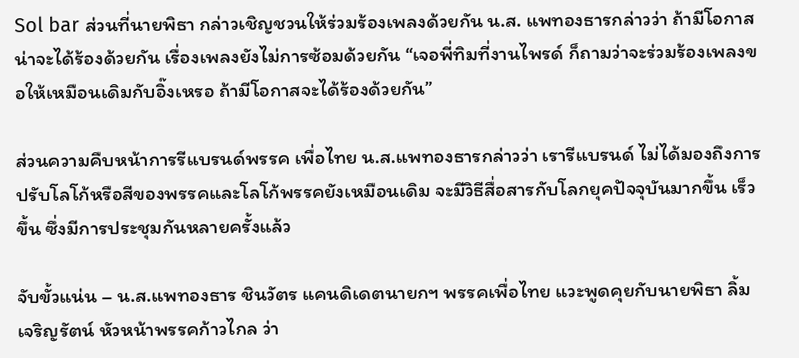Sol bar ส่วนที่นายพิธา กล่าวเชิญชวนให้ร่วมร้องเพลงด้วยกัน น.ส. แพทองธารกล่าวว่า ถ้ามีโอกาสน่าจะได้ร้องด้วยกัน เรื่องเพลงยังไม่การซ้อมด้วยกัน “เจอพี่ทิมที่งานไพรด์ ก็ถามว่าจะร่วมร้องเพลงขอให้เหมือนเดิมกับอิ๊งเหรอ ถ้ามีโอกาสจะได้ร้องด้วยกัน”

ส่วนความคืบหน้าการรีแบรนด์พรรค เพื่อไทย น.ส.แพทองธารกล่าวว่า เรารีแบรนด์ ไม่ได้มองถึงการปรับโลโก้หรือสีของพรรคและโลโก้พรรคยังเหมือนเดิม จะมีวิธีสื่อสารกับโลกยุคปัจจุบันมากขึ้น เร็วขึ้น ซึ่งมีการประชุมกันหลายครั้งแล้ว

จับขั้วแน่น – น.ส.แพทองธาร ชินวัตร แคนดิเดตนายกฯ พรรคเพื่อไทย แวะพูดคุยกับนายพิธา ลิ้มเจริญรัตน์ หัวหน้าพรรคก้าวไกล ว่า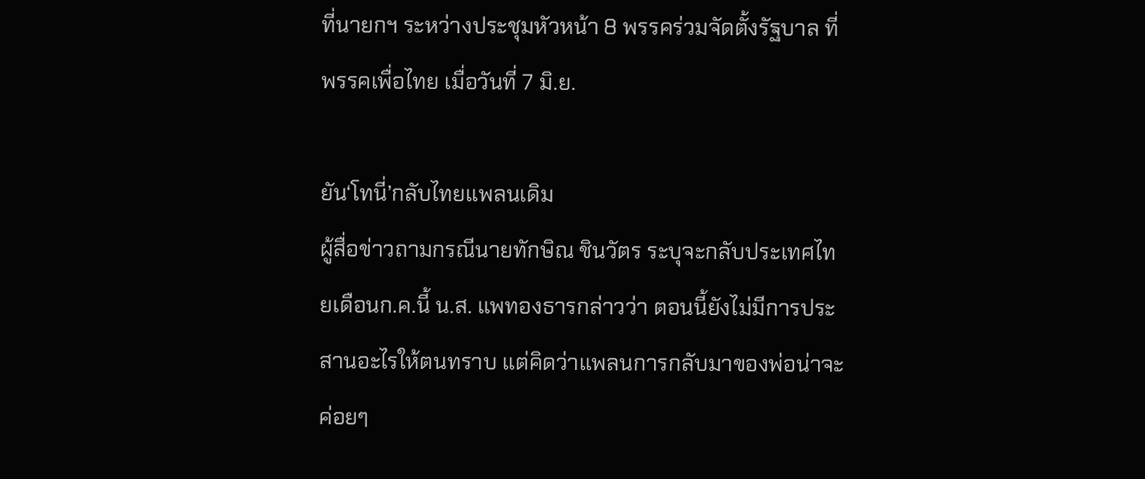ที่นายกฯ ระหว่างประชุมหัวหน้า 8 พรรคร่วมจัดตั้งรัฐบาล ที่พรรคเพื่อไทย เมื่อวันที่ 7 มิ.ย.

ยัน‘โทนี่’กลับไทยแพลนเดิม
ผู้สื่อข่าวถามกรณีนายทักษิณ ชินวัตร ระบุจะกลับประเทศไทยเดือนก.ค.นี้ น.ส. แพทองธารกล่าวว่า ตอนนี้ยังไม่มีการประสานอะไรให้ตนทราบ แต่คิดว่าแพลนการกลับมาของพ่อน่าจะค่อยๆ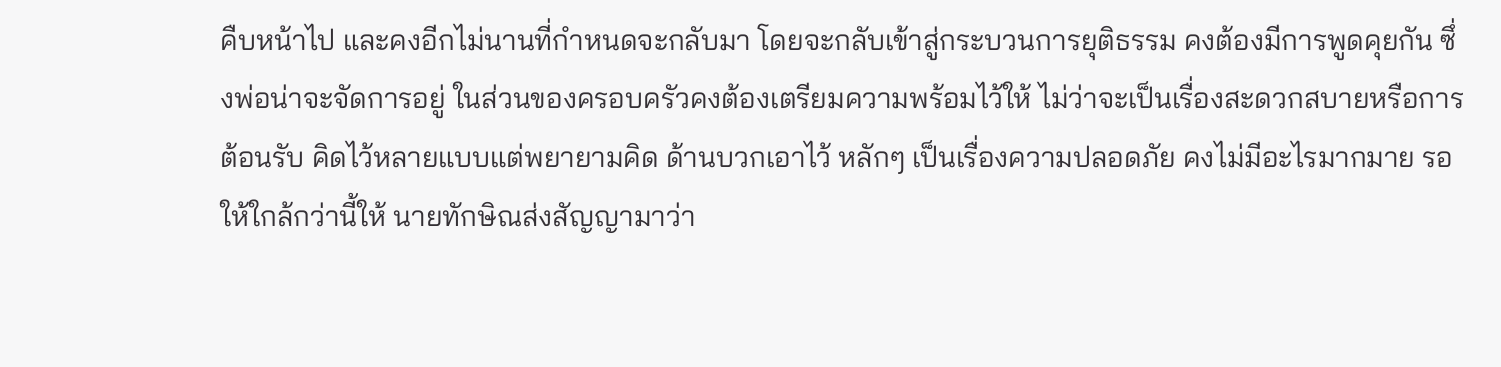คืบหน้าไป และคงอีกไม่นานที่กำหนดจะกลับมา โดยจะกลับเข้าสู่กระบวนการยุติธรรม คงต้องมีการพูดคุยกัน ซึ่งพ่อน่าจะจัดการอยู่ ในส่วนของครอบครัวคงต้องเตรียมความพร้อมไว้ให้ ไม่ว่าจะเป็นเรื่องสะดวกสบายหรือการต้อนรับ คิดไว้หลายแบบแต่พยายามคิด ด้านบวกเอาไว้ หลักๆ เป็นเรื่องความปลอดภัย คงไม่มีอะไรมากมาย รอให้ใกล้กว่านี้ให้ นายทักษิณส่งสัญญามาว่า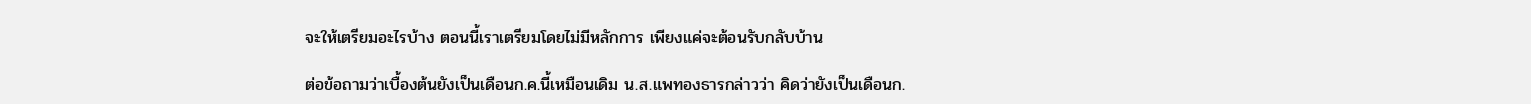จะให้เตรียมอะไรบ้าง ตอนนี้เราเตรียมโดยไม่มีหลักการ เพียงแค่จะต้อนรับกลับบ้าน

ต่อข้อถามว่าเบื้องต้นยังเป็นเดือนก.ค.นี้เหมือนเดิม น.ส.แพทองธารกล่าวว่า คิดว่ายังเป็นเดือนก.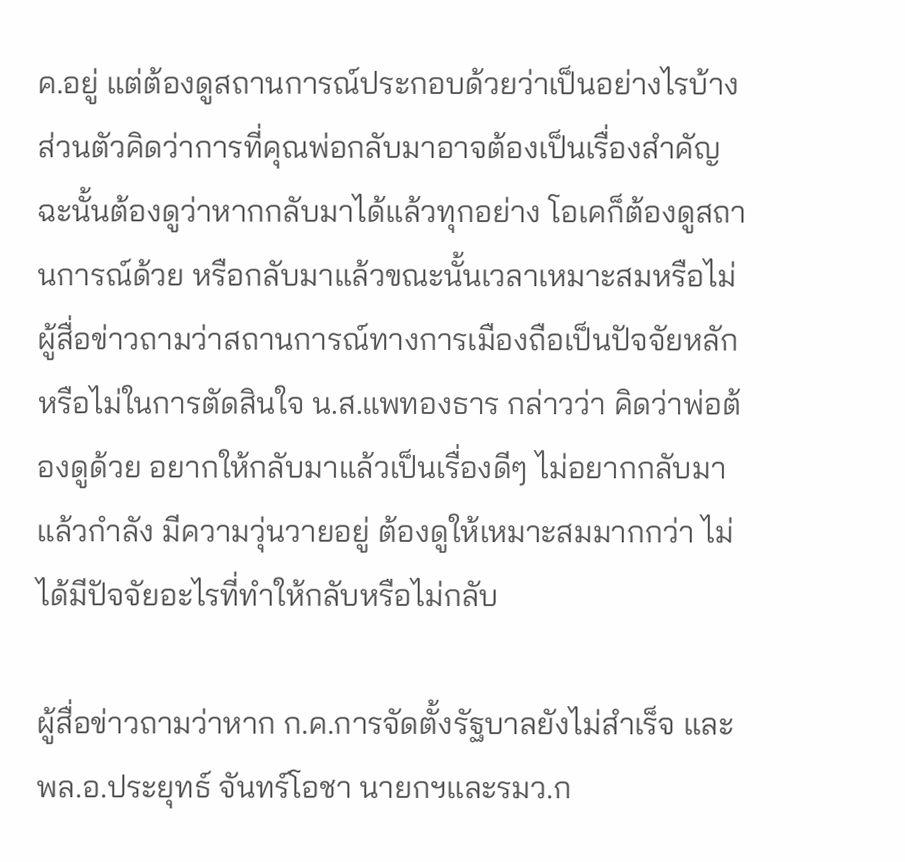ค.อยู่ แต่ต้องดูสถานการณ์ประกอบด้วยว่าเป็นอย่างไรบ้าง ส่วนตัวคิดว่าการที่คุณพ่อกลับมาอาจต้องเป็นเรื่องสำคัญ ฉะนั้นต้องดูว่าหากกลับมาได้แล้วทุกอย่าง โอเคก็ต้องดูสถานการณ์ด้วย หรือกลับมาแล้วขณะนั้นเวลาเหมาะสมหรือไม่ ผู้สื่อข่าวถามว่าสถานการณ์ทางการเมืองถือเป็นปัจจัยหลักหรือไม่ในการตัดสินใจ น.ส.แพทองธาร กล่าวว่า คิดว่าพ่อต้องดูด้วย อยากให้กลับมาแล้วเป็นเรื่องดีๆ ไม่อยากกลับมาแล้วกำลัง มีความวุ่นวายอยู่ ต้องดูให้เหมาะสมมากกว่า ไม่ได้มีปัจจัยอะไรที่ทำให้กลับหรือไม่กลับ

ผู้สื่อข่าวถามว่าหาก ก.ค.การจัดตั้งรัฐบาลยังไม่สำเร็จ และพล.อ.ประยุทธ์ จันทร์โอชา นายกฯและรมว.ก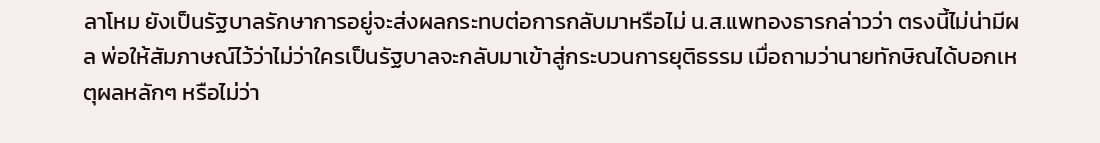ลาโหม ยังเป็นรัฐบาลรักษาการอยู่จะส่งผลกระทบต่อการกลับมาหรือไม่ น.ส.แพทองธารกล่าวว่า ตรงนี้ไม่น่ามีผล พ่อให้สัมภาษณ์ไว้ว่าไม่ว่าใครเป็นรัฐบาลจะกลับมาเข้าสู่กระบวนการยุติธรรม เมื่อถามว่านายทักษิณได้บอกเหตุผลหลักๆ หรือไม่ว่า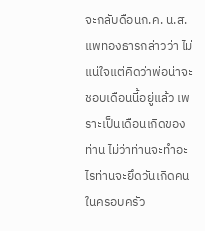จะกลับดือนก.ค. น.ส.แพทองธารกล่าวว่า ไม่แน่ใจแต่คิดว่าพ่อน่าจะชอบเดือนนี้อยู่แล้ว เพราะเป็นเดือนเกิดของท่าน ไม่ว่าท่านจะทำอะไรท่านจะยึดวันเกิดคนในครอบครัว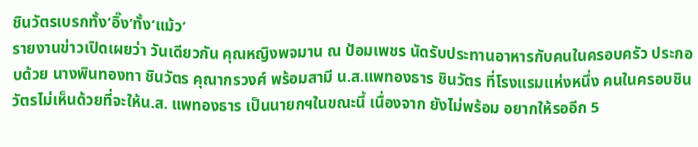ชินวัตรเบรกทั้ง‘อิ๊ง’ทั้ง‘แม้ว’
รายงานข่าวเปิดเผยว่า วันเดียวกัน คุณหญิงพจมาน ณ ป้อมเพชร นัดรับประทานอาหารกับคนในครอบครัว ประกอบด้วย นางพินทองทา ชินวัตร คุณากรวงศ์ พร้อมสามี น.ส.แพทองธาร ชินวัตร ที่โรงแรมแห่งหนึ่ง คนในครอบชินวัตรไม่เห็นด้วยที่จะให้น.ส. แพทองธาร เป็นนายกฯในขณะนี้ เนื่องจาก ยังไม่พร้อม อยากให้รออีก 5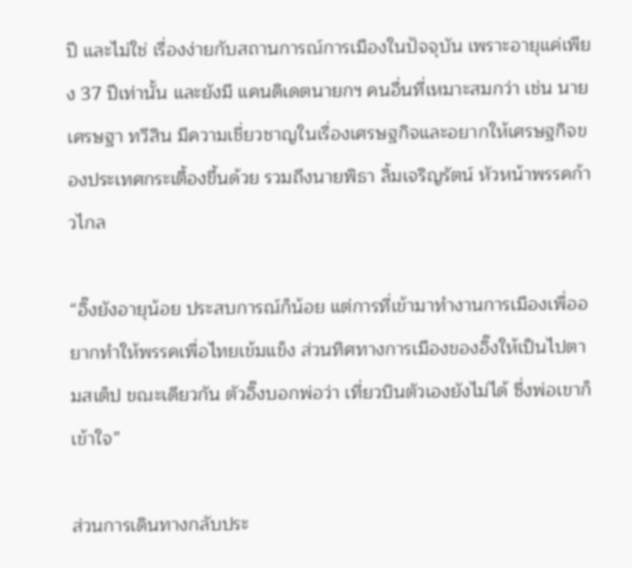ปี และไม่ใช่ เรื่องง่ายกับสถานการณ์การเมืองในปัจจุบัน เพราะอายุแค่เพียง 37 ปีเท่านั้น และยังมี แคนดิเดตนายกฯ คนอื่นที่เหมาะสมกว่า เช่น นายเศรษฐา ทวีสิน มีความเชี่ยวชาญในเรื่องเศรษฐกิจและอยากให้เศรษฐกิจของประเทศกระเตื้องขึ้นด้วย รวมถึงนายพิธา ลิ้มเจริญรัตน์ หัวหน้าพรรคก้าวไกล

“อิ๊งยังอายุน้อย ประสบการณ์ก็น้อย แต่การที่เข้ามาทำงานการเมืองเพื่ออยากทำให้พรรคเพื่อไทยเข้มแข็ง ส่วนทิศทางการเมืองของอิ๊งให้เป็นไปตามสเต็ป ขณะเดียวกัน ตัวอิ๊งบอกพ่อว่า เที่ยวบินตัวเองยังไม่ได้ ซึ่งพ่อเขาก็เข้าใจ”

ส่วนการเดินทางกลับประ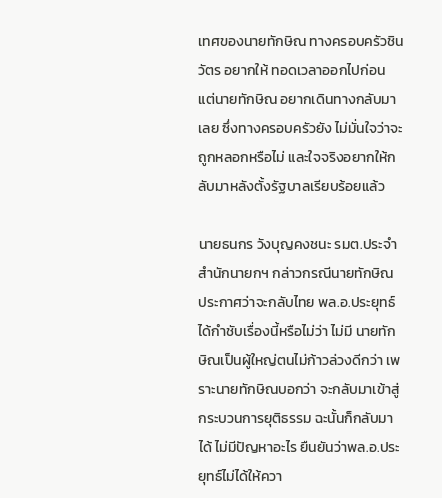เทศของนายทักษิณ ทางครอบครัวชินวัตร อยากให้ ทอดเวลาออกไปก่อน แต่นายทักษิณ อยากเดินทางกลับมาเลย ซึ่งทางครอบครัวยัง ไม่มั่นใจว่าจะถูกหลอกหรือไม่ และใจจริงอยากให้กลับมาหลังตั้งรัฐบาลเรียบร้อยแล้ว

นายธนกร วังบุญคงชนะ รมต.ประจำสำนักนายกฯ กล่าวกรณีนายทักษิณ ประกาศว่าจะกลับไทย พล.อ.ประยุทธ์ ได้กำชับเรื่องนี้หรือไม่ว่า ไม่มี นายทักษิณเป็นผู้ใหญ่ตนไม่ก้าวล่วงดีกว่า เพราะนายทักษิณบอกว่า จะกลับมาเข้าสู่กระบวนการยุติธรรม ฉะนั้นก็กลับมาได้ ไม่มีปัญหาอะไร ยืนยันว่าพล.อ.ประยุทธ์ไม่ได้ให้ควา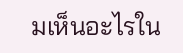มเห็นอะไรใน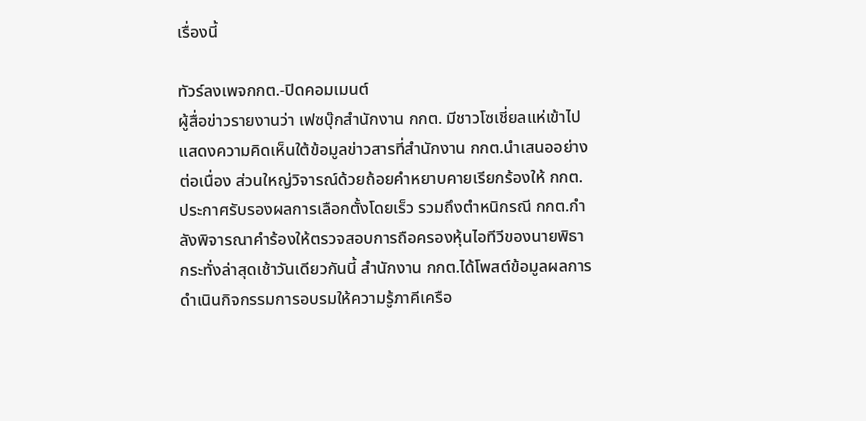เรื่องนี้

ทัวร์ลงเพจกกต.-ปิดคอมเมนต์
ผู้สื่อข่าวรายงานว่า เฟซบุ๊กสำนักงาน กกต. มีชาวโซเชี่ยลแห่เข้าไปแสดงความคิดเห็นใต้ข้อมูลข่าวสารที่สำนักงาน กกต.นำเสนออย่างต่อเนื่อง ส่วนใหญ่วิจารณ์ด้วยถ้อยคำหยาบคายเรียกร้องให้ กกต.ประกาศรับรองผลการเลือกตั้งโดยเร็ว รวมถึงตำหนิกรณี กกต.กำลังพิจารณาคำร้องให้ตรวจสอบการถือครองหุ้นไอทีวีของนายพิธา กระทั่งล่าสุดเช้าวันเดียวกันนี้ สำนักงาน กกต.ได้โพสต์ข้อมูลผลการดำเนินกิจกรรมการอบรมให้ความรู้ภาคีเครือ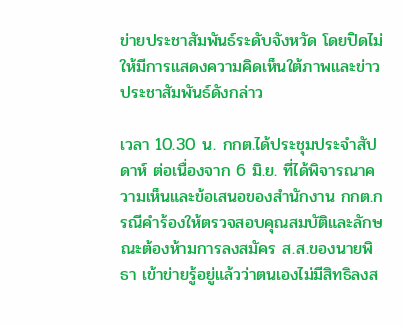ข่ายประชาสัมพันธ์ระดับจังหวัด โดยปิดไม่ให้มีการแสดงความคิดเห็นใต้ภาพและข่าวประชาสัมพันธ์ดังกล่าว

เวลา 10.30 น. กกต.ได้ประชุมประจำสัปดาห์ ต่อเนื่องจาก 6 มิ.ย. ที่ได้พิจารณาความเห็นและข้อเสนอของสำนักงาน กกต.กรณีคำร้องให้ตรวจสอบคุณสมบัติและลักษณะต้องห้ามการลงสมัคร ส.ส.ของนายพิธา เข้าข่ายรู้อยู่แล้วว่าตนเองไม่มีสิทธิลงส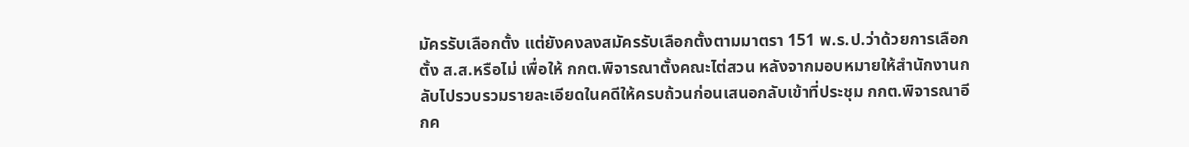มัครรับเลือกตั้ง แต่ยังคงลงสมัครรับเลือกตั้งตามมาตรา 151 พ.ร.ป.ว่าด้วยการเลือกตั้ง ส.ส.หรือไม่ เพื่อให้ กกต.พิจารณาตั้งคณะไต่สวน หลังจากมอบหมายให้สำนักงานกลับไปรวบรวมรายละเอียดในคดีให้ครบถ้วนก่อนเสนอกลับเข้าที่ประชุม กกต.พิจารณาอีกค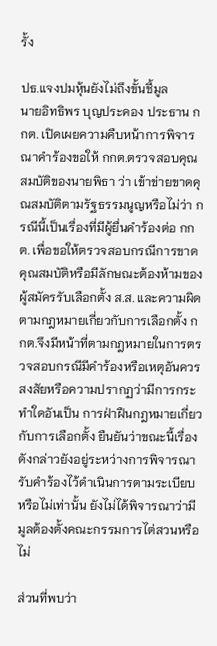รั้ง

ปธ.แจงปมหุ้นยังไม่ถึงขั้นชี้มูล
นายอิทธิพร บุญประคอง ประธาน กกต. เปิดเผยความคืบหน้าการพิจารณาคำร้องขอให้ กกต.ตรวจสอบคุณสมบัติของนายพิธา ว่า เข้าข่ายขาดคุณสมบัติตามรัฐธรรมนูญหรือไม่ว่า กรณีนี้เป็นเรื่องที่มีผู้ยื่นคำร้องต่อ กกต. เพื่อขอให้ตรวจสอบกรณีการขาดคุณสมบัติหรือมีลักษณะต้องห้ามของผู้สมัครรับเลือกตั้ง ส.ส. และความผิดตามกฎหมายเกี่ยวกับการเลือกตั้ง กกต.จึงมีหน้าที่ตามกฎหมายในการตรวจสอบกรณีมีคำร้องหรือเหตุอันควรสงสัยหรือความปรากฏว่ามีการกระทำใดอันเป็น การฝ่าฝืนกฎหมายเกี่ยวกับการเลือกตั้ง ยืนยันว่าขณะนี้เรื่องดังกล่าวยังอยู่ระหว่างการพิจารณารับคำร้องไว้ดำเนินการตามระเบียบหรือไม่เท่านั้น ยังไม่ได้พิจารณาว่ามีมูลต้องตั้งคณะกรรมการไต่สวนหรือไม่

ส่วนที่พบว่า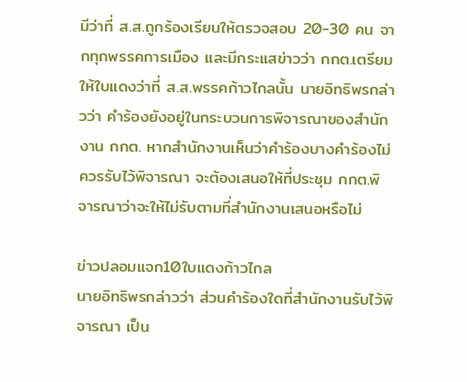มีว่าที่ ส.ส.ถูกร้องเรียนให้ตรวจสอบ 20-30 คน จากทุกพรรคการเมือง และมีกระแสข่าวว่า กกต.เตรียมให้ใบแดงว่าที่ ส.ส.พรรคก้าวไกลนั้น นายอิทธิพรกล่าวว่า คำร้องยังอยู่ในกระบวนการพิจารณาของสำนักงาน กกต. หากสำนักงานเห็นว่าคำร้องบางคำร้องไม่ควรรับไว้พิจารณา จะต้องเสนอให้ที่ประชุม กกต.พิจารณาว่าจะให้ไม่รับตามที่สำนักงานเสนอหรือไม่

ข่าวปลอมแจก10ใบแดงก้าวไกล
นายอิทธิพรกล่าวว่า ส่วนคำร้องใดที่สำนักงานรับไว้พิจารณา เป็น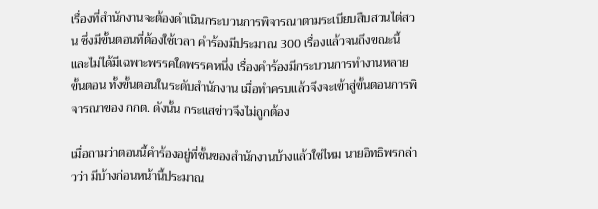เรื่องที่สำนักงานจะต้องดำเนินกระบวนการพิจารณาตามระเบียบสืบสวนไต่สวน ซึ่งมีขั้นตอนที่ต้องใช้เวลา คำร้องมีประมาณ 300 เรื่องแล้วจนถึงขณะนี้ และไม่ได้มีเฉพาะพรรคใดพรรคหนึ่ง เรื่องคำร้องมีกระบวนการทำงานหลาย ขั้นตอน ทั้งขั้นตอนในระดับสำนักงาน เมื่อทำครบแล้วจึงจะเข้าสู่ขั้นตอนการพิจารณาของ กกต. ดังนั้น กระแสข่าวจึงไม่ถูกต้อง

เมื่อถามว่าตอนนี้คำร้องอยู่ที่ชั้นของสำนักงานบ้างแล้วใช่ไหม นายอิทธิพรกล่าวว่า มีบ้างก่อนหน้านี้ประมาณ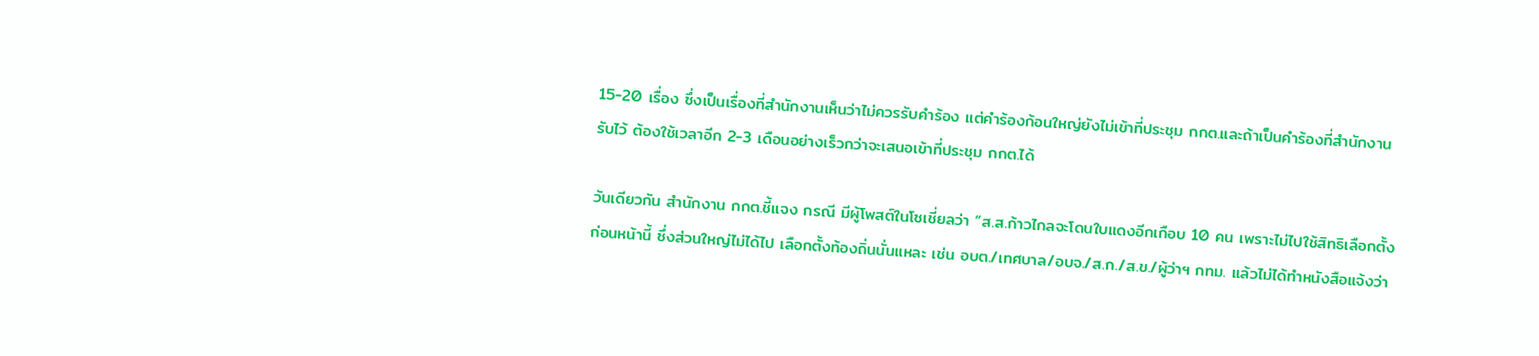15-20 เรื่อง ซึ่งเป็นเรื่องที่สำนักงานเห็นว่าไม่ควรรับคำร้อง แต่คำร้องก้อนใหญ่ยังไม่เข้าที่ประชุม กกต.และถ้าเป็นคำร้องที่สำนักงานรับไว้ ต้องใช้เวลาอีก 2-3 เดือนอย่างเร็วกว่าจะเสนอเข้าที่ประชุม กกต.ได้

วันเดียวกัน สำนักงาน กกต.ชี้แจง กรณี มีผู้โพสต์ในโซเชี่ยลว่า “ส.ส.ก้าวไกลจะโดนใบแดงอีกเกือบ 10 คน เพราะไม่ไปใช้สิทธิเลือกตั้งก่อนหน้านี้ ซึ่งส่วนใหญ่ไม่ได้ไป เลือกตั้งท้องถิ่นนั่นแหละ เช่น อบต./เทศบาล/อบจ./ส.ก./ส.ข./ผู้ว่าฯ กทม. แล้วไม่ได้ทำหนังสือแจ้งว่า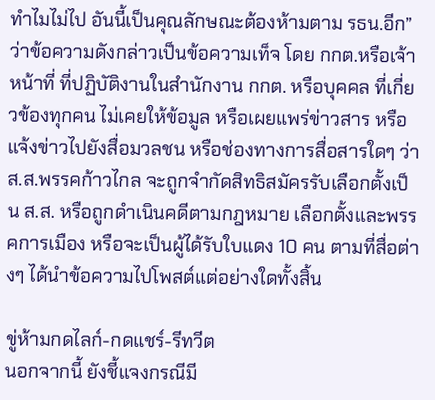ทำไมไม่ไป อันนี้เป็นคุณลักษณะต้องห้ามตาม รธน.อีก” ว่าข้อความดังกล่าวเป็นข้อความเท็จ โดย กกต.หรือเจ้าหน้าที่ ที่ปฏิบัติงานในสำนักงาน กกต. หรือบุคคล ที่เกี่ยวข้องทุกคน ไม่เคยให้ข้อมูล หรือเผยแพร่ข่าวสาร หรือแจ้งข่าวไปยังสื่อมวลชน หรือช่องทางการสื่อสารใดๆ ว่า ส.ส.พรรคก้าวไกล จะถูกจำกัดสิทธิสมัครรับเลือกตั้งเป็น ส.ส. หรือถูกดำเนินคดีตามกฎหมาย เลือกตั้งและพรรคการเมือง หรือจะเป็นผู้ได้รับใบแดง 10 คน ตามที่สื่อต่างๆ ได้นำข้อความไปโพสต์แต่อย่างใดทั้งสิ้น

ขู่ห้ามกดไลก์-กดแชร์-รีทวีต
นอกจากนี้ ยังชี้แจงกรณีมี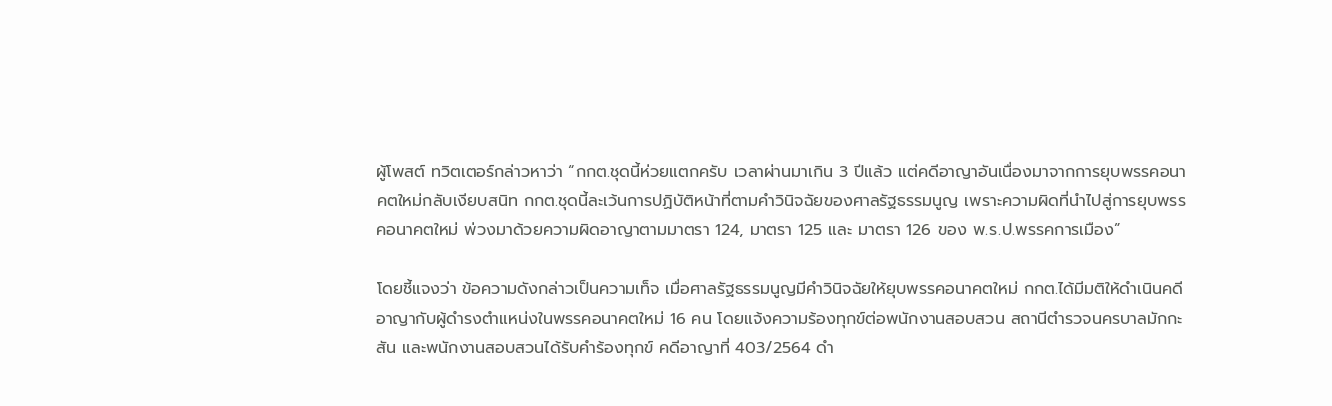ผู้โพสต์ ทวิตเตอร์กล่าวหาว่า “กกต.ชุดนี้ห่วยแตกครับ เวลาผ่านมาเกิน 3 ปีแล้ว แต่คดีอาญาอันเนื่องมาจากการยุบพรรคอนาคตใหม่กลับเงียบสนิท กกต.ชุดนี้ละเว้นการปฏิบัติหน้าที่ตามคำวินิจฉัยของศาลรัฐธรรมนูญ เพราะความผิดที่นำไปสู่การยุบพรรคอนาคตใหม่ พ่วงมาด้วยความผิดอาญาตามมาตรา 124, มาตรา 125 และ มาตรา 126 ของ พ.ร.ป.พรรคการเมือง”

โดยชี้แจงว่า ข้อความดังกล่าวเป็นความเท็จ เมื่อศาลรัฐธรรมนูญมีคำวินิจฉัยให้ยุบพรรคอนาคตใหม่ กกต.ได้มีมติให้ดำเนินคดีอาญากับผู้ดำรงตำแหน่งในพรรคอนาคตใหม่ 16 คน โดยแจ้งความร้องทุกข์ต่อพนักงานสอบสวน สถานีตำรวจนครบาลมักกะสัน และพนักงานสอบสวนได้รับคำร้องทุกข์ คดีอาญาที่ 403/2564 ดำ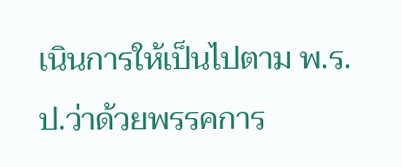เนินการให้เป็นไปตาม พ.ร.ป.ว่าด้วยพรรคการ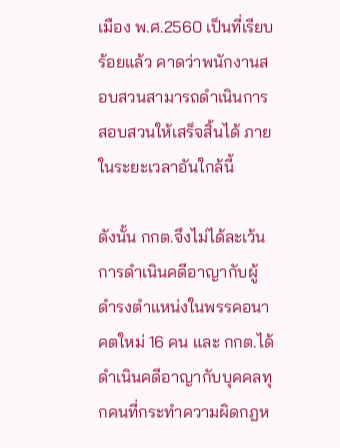เมือง พ.ศ.2560 เป็นที่เรียบร้อยแล้ว คาดว่าพนักงานสอบสวนสามารถดำเนินการสอบสวนให้เสร็จสิ้นได้ ภายในระยะเวลาอันใกล้นี้

ดังนั้น กกต.จึงไม่ได้ละเว้นการดำเนินคดีอาญากับผู้ดำรงตำแหน่งในพรรคอนาคตใหม่ 16 คน และ กกต.ได้ดำเนินคดีอาญากับบุคคลทุกคนที่กระทำความผิดกฎห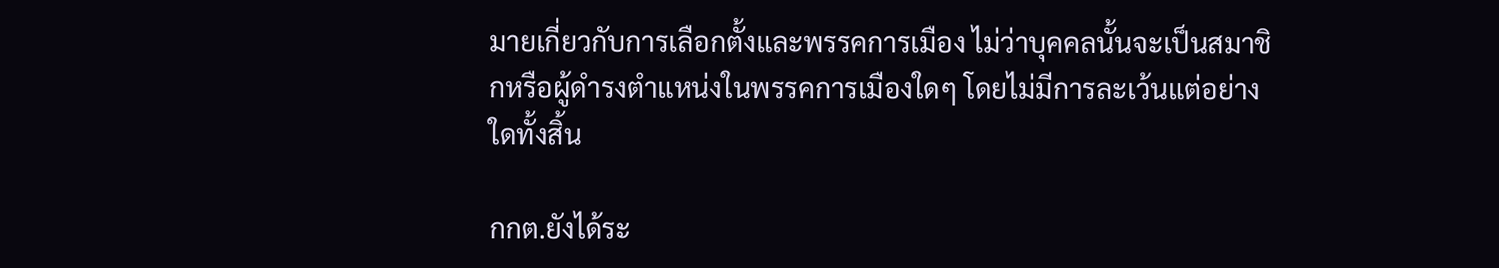มายเกี่ยวกับการเลือกตั้งและพรรคการเมือง ไม่ว่าบุคคลนั้นจะเป็นสมาชิกหรือผู้ดำรงตำแหน่งในพรรคการเมืองใดๆ โดยไม่มีการละเว้นแต่อย่างใดทั้งสิ้น

กกต.ยังได้ระ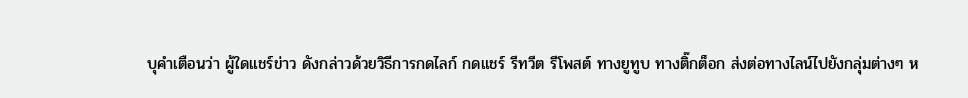บุคำเตือนว่า ผู้ใดแชร์ข่าว ดังกล่าวด้วยวิธีการกดไลก์ กดแชร์ รีทวีต รีโพสต์ ทางยูทูบ ทางติ๊กต็อก ส่งต่อทางไลน์ไปยังกลุ่มต่างๆ ห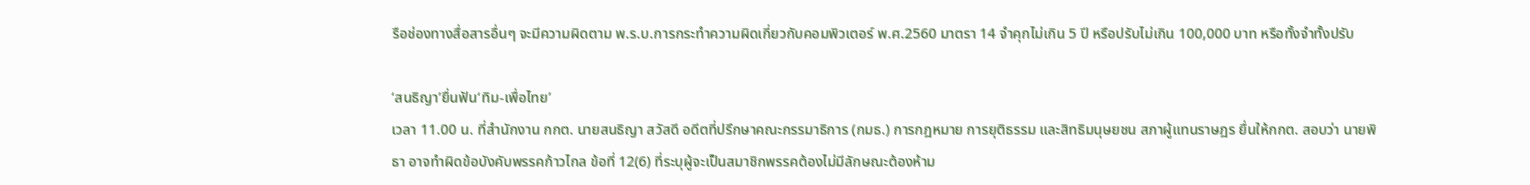รือช่องทางสื่อสารอื่นๆ จะมีความผิดตาม พ.ร.บ.การกระทำความผิดเกี่ยวกับคอมพิวเตอร์ พ.ศ.2560 มาตรา 14 จำคุกไม่เกิน 5 ปี หรือปรับไม่เกิน 100,000 บาท หรือทั้งจำทั้งปรับ

‘สนธิญา’ยื่นฟัน‘ทิม-เพื่อไทย’
เวลา 11.00 น. ที่สำนักงาน กกต. นายสนธิญา สวัสดี อดีตที่ปรึกษาคณะกรรมาธิการ (กมธ.) การกฎหมาย การยุติธรรม และสิทธิมนุษยชน สภาผู้แทนราษฎร ยื่นให้กกต. สอบว่า นายพิธา อาจทำผิดข้อบังคับพรรคก้าวไกล ข้อที่ 12(6) ที่ระบุผู้จะเป็นสมาชิกพรรคต้องไม่มีลักษณะต้องห้าม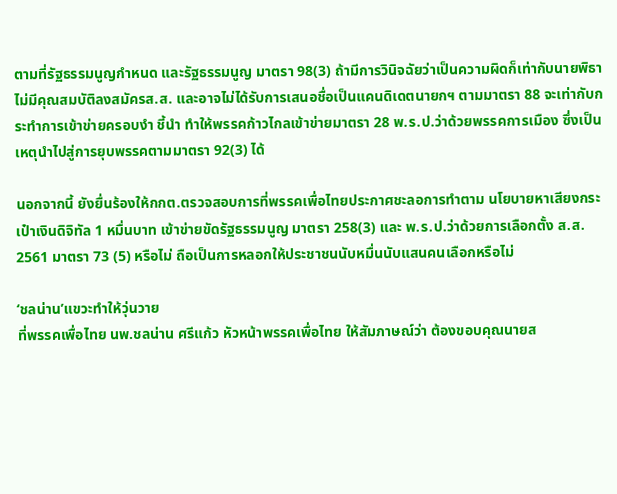ตามที่รัฐธรรมนูญกำหนด และรัฐธรรมนูญ มาตรา 98(3) ถ้ามีการวินิจฉัยว่าเป็นความผิดก็เท่ากับนายพิธาไม่มีคุณสมบัติลงสมัครส.ส. และอาจไม่ได้รับการเสนอชื่อเป็นแคนดิเดตนายกฯ ตามมาตรา 88 จะเท่ากับกระทำการเข้าข่ายครอบงำ ชี้นำ ทำให้พรรคก้าวไกลเข้าข่ายมาตรา 28 พ.ร.ป.ว่าด้วยพรรคการเมือง ซึ่งเป็นเหตุนำไปสู่การยุบพรรคตามมาตรา 92(3) ได้

นอกจากนี้ ยังยื่นร้องให้กกต.ตรวจสอบการที่พรรคเพื่อไทยประกาศชะลอการทำตาม นโยบายหาเสียงกระเป๋าเงินดิจิทัล 1 หมื่นบาท เข้าข่ายขัดรัฐธรรมนูญ มาตรา 258(3) และ พ.ร.ป.ว่าด้วยการเลือกตั้ง ส.ส. 2561 มาตรา 73 (5) หรือไม่ ถือเป็นการหลอกให้ประชาชนนับหมื่นนับแสนคนเลือกหรือไม่

‘ชลน่าน’แขวะทำให้วุ่นวาย
ที่พรรคเพื่อไทย นพ.ชลน่าน ศรีแก้ว หัวหน้าพรรคเพื่อไทย ให้สัมภาษณ์ว่า ต้องขอบคุณนายส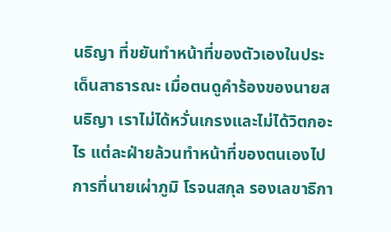นธิญา ที่ขยันทำหน้าที่ของตัวเองในประเด็นสาธารณะ เมื่อตนดูคำร้องของนายสนธิญา เราไม่ได้หวั่นเกรงและไม่ได้วิตกอะไร แต่ละฝ่ายล้วนทำหน้าที่ของตนเองไป การที่นายเผ่าภูมิ โรจนสกุล รองเลขาธิกา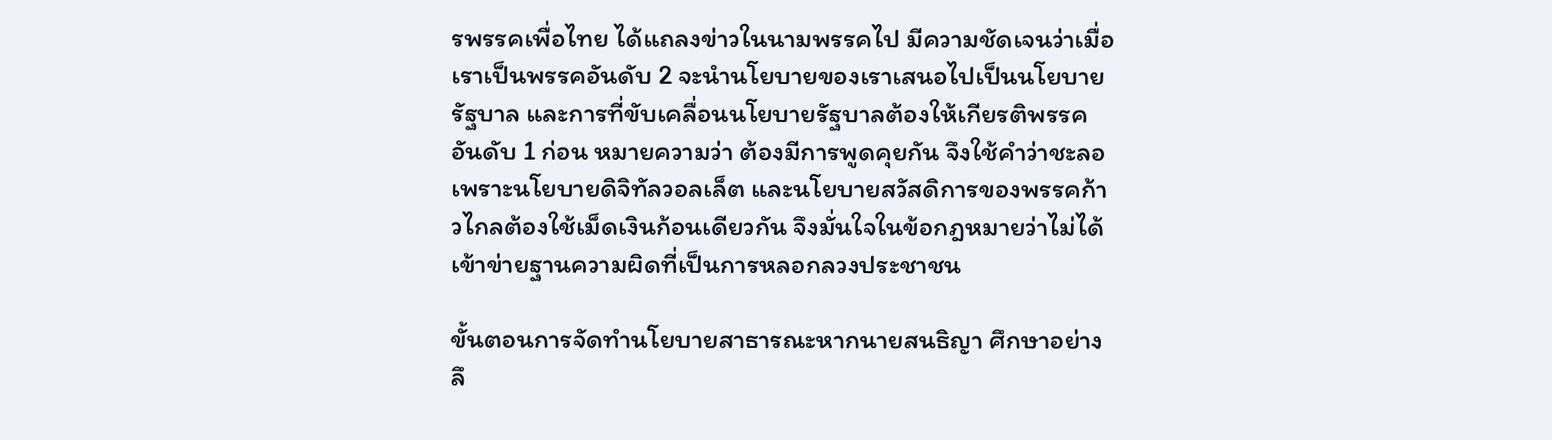รพรรคเพื่อไทย ได้แถลงข่าวในนามพรรคไป มีความชัดเจนว่าเมื่อเราเป็นพรรคอันดับ 2 จะนำนโยบายของเราเสนอไปเป็นนโยบายรัฐบาล และการที่ขับเคลื่อนนโยบายรัฐบาลต้องให้เกียรติพรรคอันดับ 1 ก่อน หมายความว่า ต้องมีการพูดคุยกัน จึงใช้คำว่าชะลอ เพราะนโยบายดิจิทัลวอลเล็ต และนโยบายสวัสดิการของพรรคก้าวไกลต้องใช้เม็ดเงินก้อนเดียวกัน จึงมั่นใจในข้อกฎหมายว่าไม่ได้เข้าข่ายฐานความผิดที่เป็นการหลอกลวงประชาชน

ขั้นตอนการจัดทำนโยบายสาธารณะหากนายสนธิญา ศึกษาอย่างลึ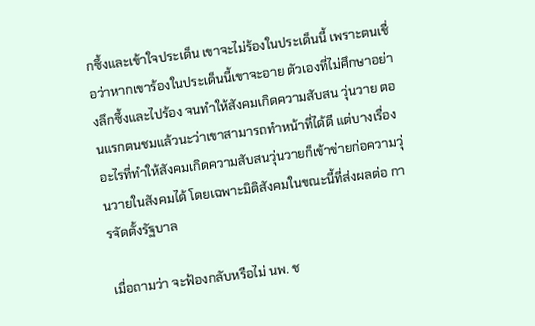กซึ้งและเข้าใจประเด็น เขาจะไม่ร้องในประเด็นนี้ เพราะตนเชื่อว่าหากเขาร้องในประเด็นนี้เขาจะอาย ตัวเองที่ไม่ศึกษาอย่างลึกซึ้งและไปร้อง จนทำให้สังคมเกิดความสับสน วุ่นวาย ตอนแรกตนชมแล้วนะว่าเขาสามารถทำหน้าที่ได้ดี แต่บางเรื่องอะไรที่ทำให้สังคมเกิดความสับสนวุ่นวายก็เข้าข่ายก่อความวุ่นวายในสังคมได้ โดยเฉพาะมิติสังคมในขณะนี้ที่ส่งผลต่อ การจัดตั้งรัฐบาล

เมื่อถามว่า จะฟ้องกลับหรือไม่ นพ. ช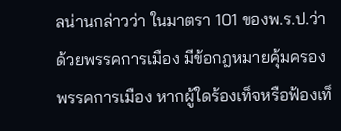ลน่านกล่าวว่า ในมาตรา 101 ของพ.ร.ป.ว่าด้วยพรรคการเมือง มีข้อกฎหมายคุ้มครองพรรคการเมือง หากผู้ใดร้องเท็จหรือฟ้องเท็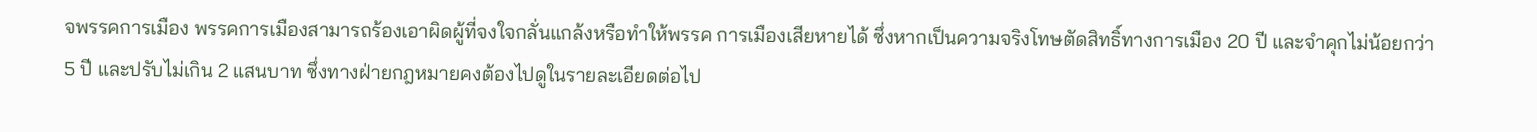จพรรคการเมือง พรรคการเมืองสามารถร้องเอาผิดผู้ที่จงใจกลั่นแกล้งหรือทำให้พรรค การเมืองเสียหายได้ ซึ่งหากเป็นความจริงโทษตัดสิทธิ์ทางการเมือง 20 ปี และจำคุกไม่น้อยกว่า 5 ปี และปรับไม่เกิน 2 แสนบาท ซึ่งทางฝ่ายกฎหมายคงต้องไปดูในรายละเอียดต่อไป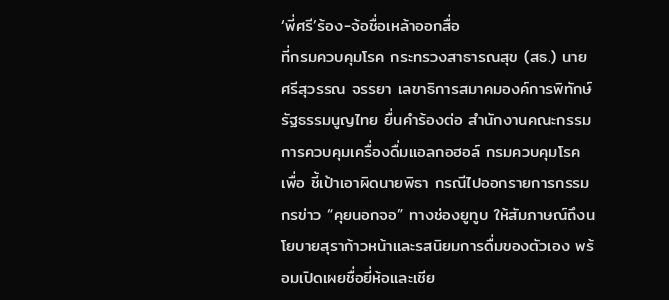‘พี่ศรี’ร้อง-จ้อชื่อเหล้าออกสื่อ
ที่กรมควบคุมโรค กระทรวงสาธารณสุข (สธ.) นายศรีสุวรรณ จรรยา เลขาธิการสมาคมองค์การพิทักษ์รัฐธรรมนูญไทย ยื่นคำร้องต่อ สำนักงานคณะกรรมการควบคุมเครื่องดื่มแอลกอฮอล์ กรมควบคุมโรค เพื่อ ชี้เป้าเอาผิดนายพิธา กรณีไปออกรายการกรรมกรข่าว “คุยนอกจอ” ทางช่องยูทูบ ให้สัมภาษณ์ถึงนโยบายสุราก้าวหน้าและรสนิยมการดื่มของตัวเอง พร้อมเปิดเผยชื่อยี่ห้อและเชีย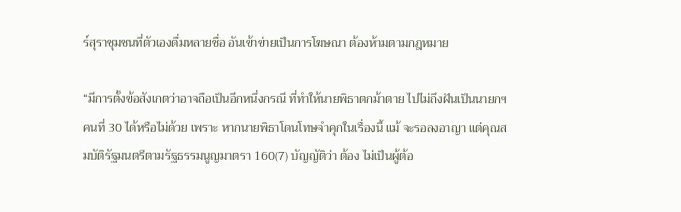ร์สุราชุมชนที่ตัวเองดื่มหลายชื่อ อันเข้าข่ายเป็นการโฆษณา ต้องห้ามตามกฎหมาย

“มีการตั้งข้อสังเกตว่าอาจถือเป็นอีกหนึ่งกรณี ที่ทำให้นายพิธาตกม้าตาย ไปไม่ถึงฝันเป็นนายกฯ คนที่ 30 ได้หรือไม่ด้วย เพราะ หากนายพิธาโดนโทษจำคุกในเรื่องนี้ แม้ จะรอลงอาญา แต่คุณสมบัติรัฐมนตรีตามรัฐธรรมนูญมาตรา 160(7) บัญญัติว่า ต้อง ไม่เป็นผู้ต้อ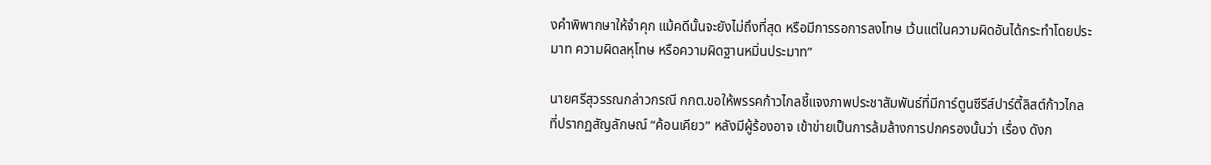งคำพิพากษาให้จำคุก แม้คดีนั้นจะยังไม่ถึงที่สุด หรือมีการรอการลงโทษ เว้นแต่ในความผิดอันได้กระทำโดยประมาท ความผิดลหุโทษ หรือความผิดฐานหมิ่นประมาท”

นายศรีสุวรรณกล่าวกรณี กกต.ขอให้พรรคก้าวไกลชี้แจงภาพประชาสัมพันธ์ที่มีการ์ตูนซีรีส์ปาร์ตี้ลิสต์ก้าวไกลที่ปรากฏสัญลักษณ์ “ค้อนเคียว” หลังมีผู้ร้องอาจ เข้าข่ายเป็นการล้มล้างการปกครองนั้นว่า เรื่อง ดังก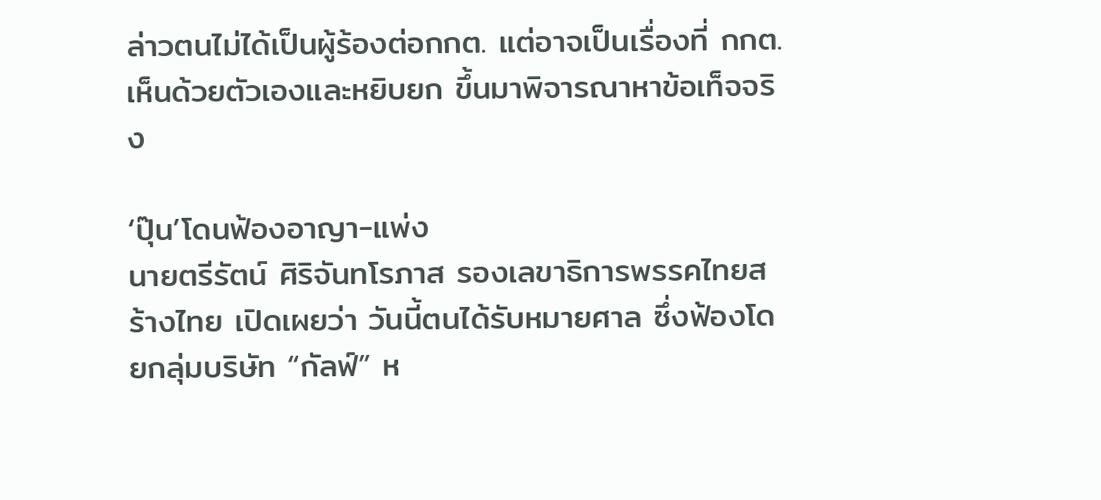ล่าวตนไม่ได้เป็นผู้ร้องต่อกกต. แต่อาจเป็นเรื่องที่ กกต.เห็นด้วยตัวเองและหยิบยก ขึ้นมาพิจารณาหาข้อเท็จจริง

‘ปุ๊น’โดนฟ้องอาญา-แพ่ง
นายตรีรัตน์ ศิริจันทโรภาส รองเลขาธิการพรรคไทยสร้างไทย เปิดเผยว่า วันนี้ตนได้รับหมายศาล ซึ่งฟ้องโดยกลุ่มบริษัท “กัลฟ์” ห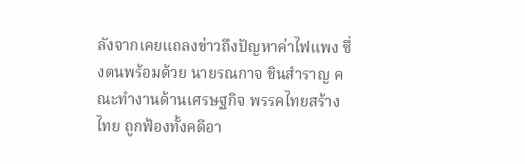ลังจากเคยแถลงข่าวถึงปัญหาค่าไฟแพง ซึ่งตนพร้อมด้วย นายรณกาจ ชินสำราญ คณะทำงานด้านเศรษฐกิจ พรรคไทยสร้างไทย ถูกฟ้องทั้งคดีอา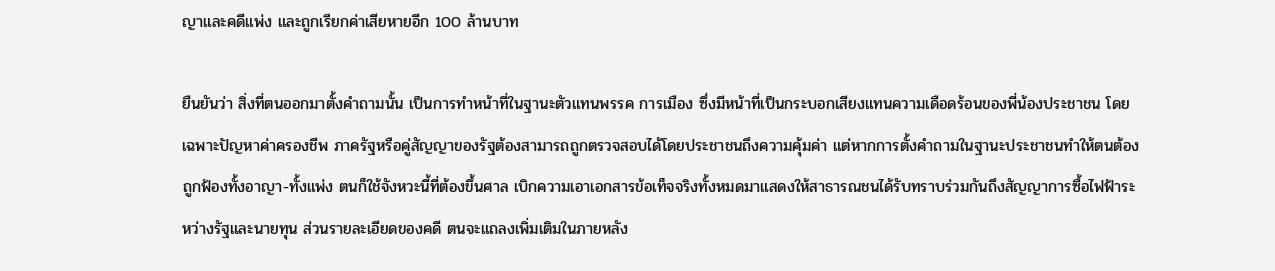ญาและคดีแพ่ง และถูกเรียกค่าเสียหายอีก 100 ล้านบาท

ยืนยันว่า สิ่งที่ตนออกมาตั้งคำถามนั้น เป็นการทำหน้าที่ในฐานะตัวแทนพรรค การเมือง ซึ่งมีหน้าที่เป็นกระบอกเสียงแทนความเดือดร้อนของพี่น้องประชาชน โดยเฉพาะปัญหาค่าครองชีพ ภาครัฐหรือคู่สัญญาของรัฐต้องสามารถถูกตรวจสอบได้โดยประชาชนถึงความคุ้มค่า แต่หากการตั้งคำถามในฐานะประชาชนทำให้ตนต้องถูกฟ้องทั้งอาญา-ทั้งแพ่ง ตนก็ใช้จังหวะนี้ที่ต้องขึ้นศาล เบิกความเอาเอกสารข้อเท็จจริงทั้งหมดมาแสดงให้สาธารณชนได้รับทราบร่วมกันถึงสัญญาการซื้อไฟฟ้าระหว่างรัฐและนายทุน ส่วนรายละเอียดของคดี ตนจะแถลงเพิ่มเติมในภายหลัง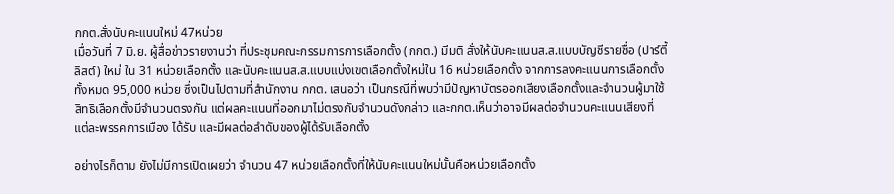กกต.สั่งนับคะแนนใหม่ 47หน่วย
เมื่อวันที่ 7 มิ.ย. ผู้สื่อข่าวรายงานว่า ที่ประชุมคณะกรรมการการเลือกตั้ง (กกต.) มีมติ สั่งให้นับคะแนนส.ส.แบบบัญชีรายชื่อ (ปาร์ตี้ลิสต์) ใหม่ ใน 31 หน่วยเลือกตั้ง และนับคะแนนส.ส.แบบแบ่งเขตเลือกตั้งใหม่ใน 16 หน่วยเลือกตั้ง จากการลงคะแนนการเลือกตั้งทั้งหมด 95,000 หน่วย ซึ่งเป็นไปตามที่สำนักงาน กกต. เสนอว่า เป็นกรณีที่พบว่ามีปัญหาบัตรออกเสียงเลือกตั้งและจำนวนผู้มาใช้สิทธิเลือกตั้งมีจำนวนตรงกัน แต่ผลคะแนนที่ออกมาไม่ตรงกับจำนวนดังกล่าว และกกต.เห็นว่าอาจมีผลต่อจำนวนคะแนนเสียงที่แต่ละพรรคการเมือง ได้รับ และมีผลต่อลำดับของผู้ได้รับเลือกตั้ง

อย่างไรก็ตาม ยังไม่มีการเปิดเผยว่า จำนวน 47 หน่วยเลือกตั้งที่ให้นับคะแนนใหม่นั้นคือหน่วยเลือกตั้ง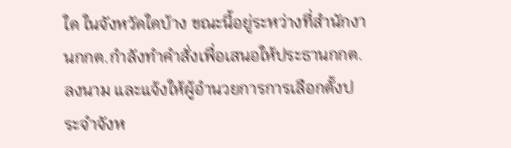ใด ในจังหวัดใดบ้าง ขณะนี้อยู่ระหว่างที่สำนักงานกกต.กำลังทำคำสั่งเพื่อเสนอให้ประธานกกต.ลงนาม และแจ้งให้ผู้อำนวยการการเลือกตั้งประจำจังห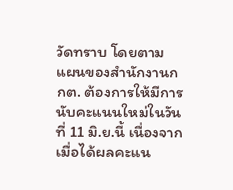วัดทราบ โดยตาม แผนของสำนักงานกกต. ต้องการให้มีการนับคะแนนใหม่ในวันที่ 11 มิ.ย.นี้ เนื่องจากเมื่อได้ผลคะแน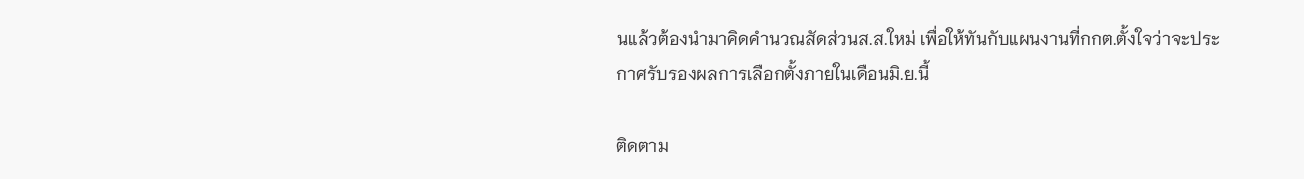นแล้วต้องนำมาคิดคำนวณสัดส่วนส.ส.ใหม่ เพื่อให้ทันกับแผนงานที่กกต.ตั้งใจว่าจะประกาศรับรองผลการเลือกตั้งภายในเดือนมิ.ย.นี้

ติดตาม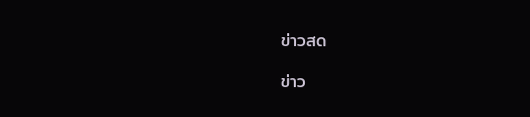ข่าวสด

ข่าว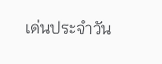เด่นประจำวัน